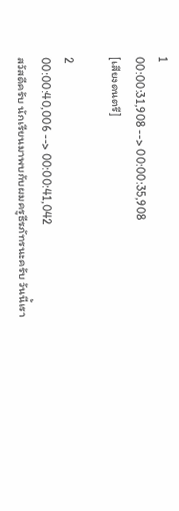1
00:00:31,908 --> 00:00:35,908
[เสียงดนตรี]

2
00:00:40,006 --> 00:00:41,042
สวัสดีครับ นักเรียนมาพบกับผมครูธีรภัทรนะครับ วันนี้เรา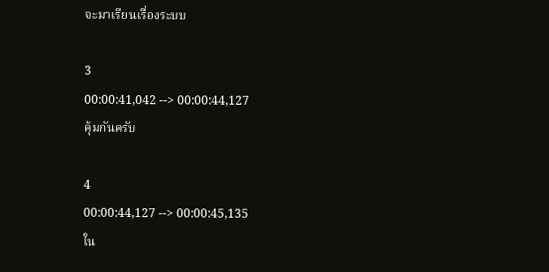จะมาเรียนเรื่องระบบ

3
00:00:41,042 --> 00:00:44,127
คุ้มกันครับ

4
00:00:44,127 --> 00:00:45,135
ใน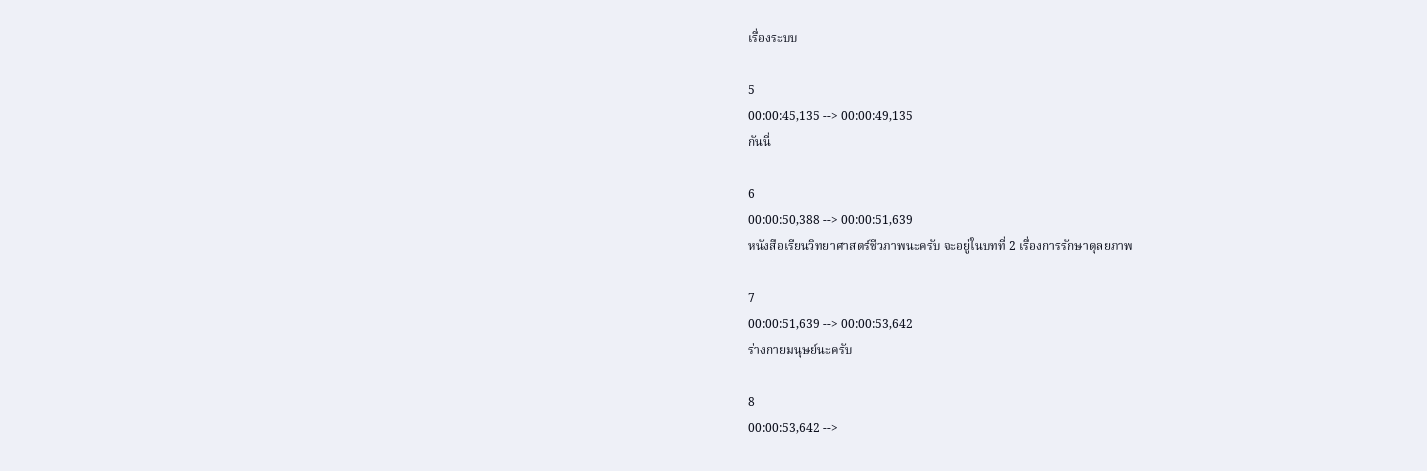เรื่องระบบ

5
00:00:45,135 --> 00:00:49,135
กันนี่

6
00:00:50,388 --> 00:00:51,639
หนังสือเรียนวิทยาศาสตร์ชีวภาพนะครับ จะอยู่ในบทที่ 2 เรื่องการรักษาดุลยภาพ

7
00:00:51,639 --> 00:00:53,642
ร่างกายมนุษย์นะครับ

8
00:00:53,642 -->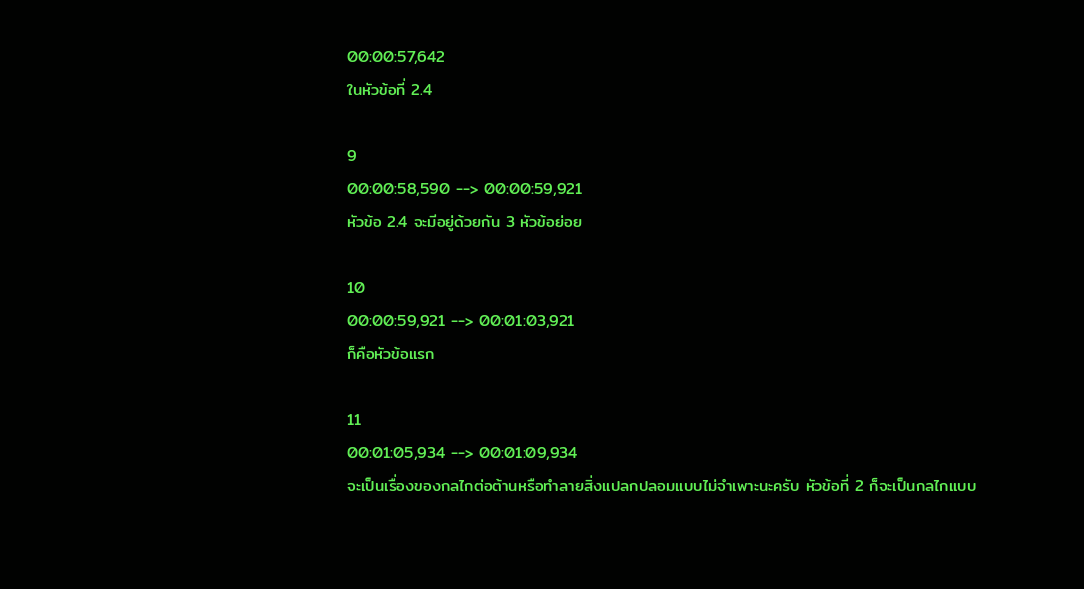00:00:57,642
ในหัวข้อที่ 2.4

9
00:00:58,590 --> 00:00:59,921
หัวข้อ 2.4 จะมีอยู่ด้วยกัน 3 หัวข้อย่อย

10
00:00:59,921 --> 00:01:03,921
ก็คือหัวข้อแรก

11
00:01:05,934 --> 00:01:09,934
จะเป็นเรื่องของกลไกต่อต้านหรือทำลายสิ่งแปลกปลอมแบบไม่จำเพาะนะครับ หัวข้อที่ 2 ก็จะเป็นกลไกแบบ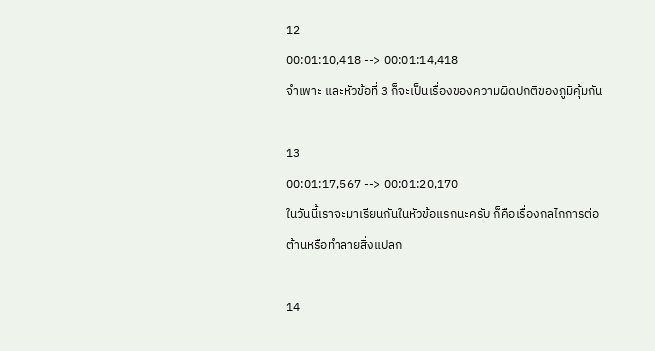12
00:01:10,418 --> 00:01:14,418
จำเพาะ และหัวข้อที่ 3 ก็จะเป็นเรื่องของความผิดปกติของภูมิคุ้มกัน

13
00:01:17,567 --> 00:01:20,170
ในวันนี้เราจะมาเรียนกันในหัวข้อแรกนะครับ ก็คือเรื่องกลไกการต่อต้านหรือทำลายสิ่งแปลก

14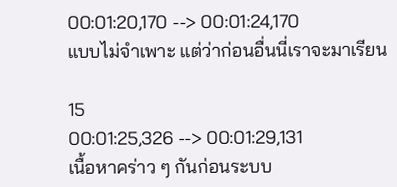00:01:20,170 --> 00:01:24,170
แบบไม่จำเพาะ แต่ว่าก่อนอื่นนี่เราจะมาเรียน

15
00:01:25,326 --> 00:01:29,131
เนื้อหาคร่าว ๆ กันก่อนระบบ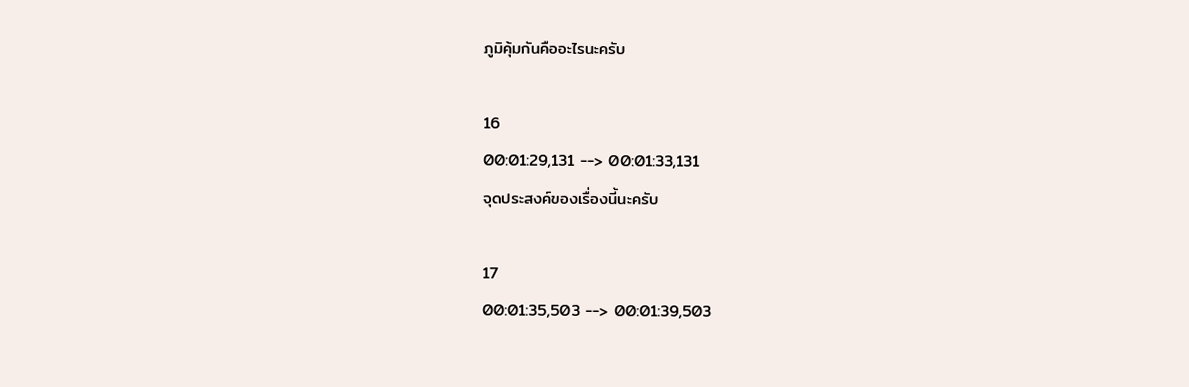ภูมิคุ้มกันคืออะไรนะครับ

16
00:01:29,131 --> 00:01:33,131
จุดประสงค์ของเรื่องนี้นะครับ

17
00:01:35,503 --> 00:01:39,503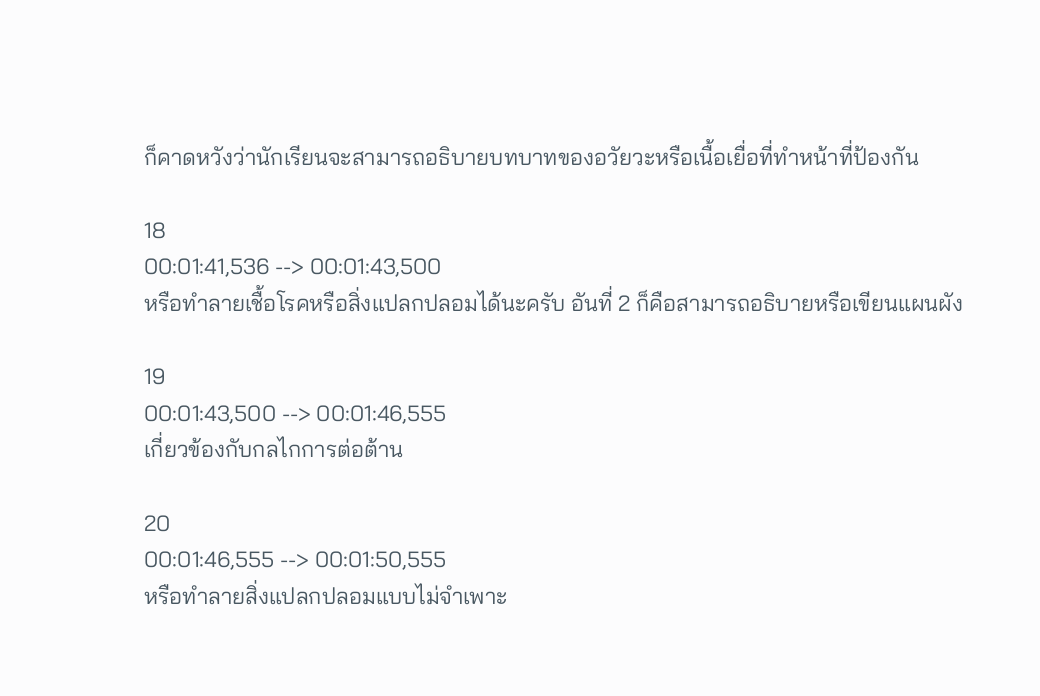ก็คาดหวังว่านักเรียนจะสามารถอธิบายบทบาทของอวัยวะหรือเนื้อเยื่อที่ทำหน้าที่ป้องกัน

18
00:01:41,536 --> 00:01:43,500
หรือทำลายเชื้อโรคหรือสิ่งแปลกปลอมได้นะครับ อันที่ 2 ก็คือสามารถอธิบายหรือเขียนแผนผัง

19
00:01:43,500 --> 00:01:46,555
เกี่ยวข้องกับกลไกการต่อต้าน

20
00:01:46,555 --> 00:01:50,555
หรือทำลายสิ่งแปลกปลอมแบบไม่จำเพาะ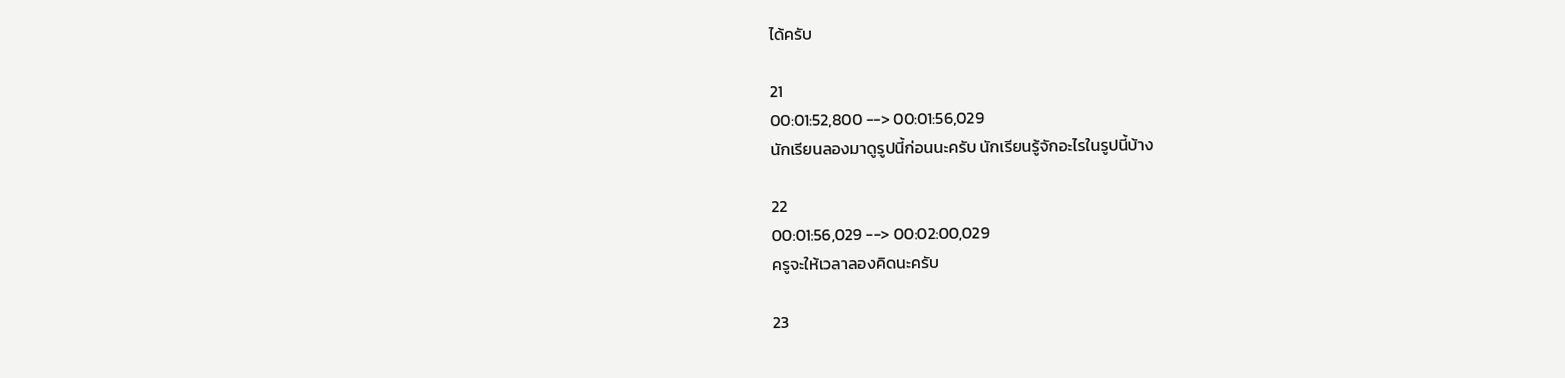ได้ครับ

21
00:01:52,800 --> 00:01:56,029
นักเรียนลองมาดูรูปนี้ก่อนนะครับ นักเรียนรู้จักอะไรในรูปนี้บ้าง

22
00:01:56,029 --> 00:02:00,029
ครูจะให้เวลาลองคิดนะครับ

23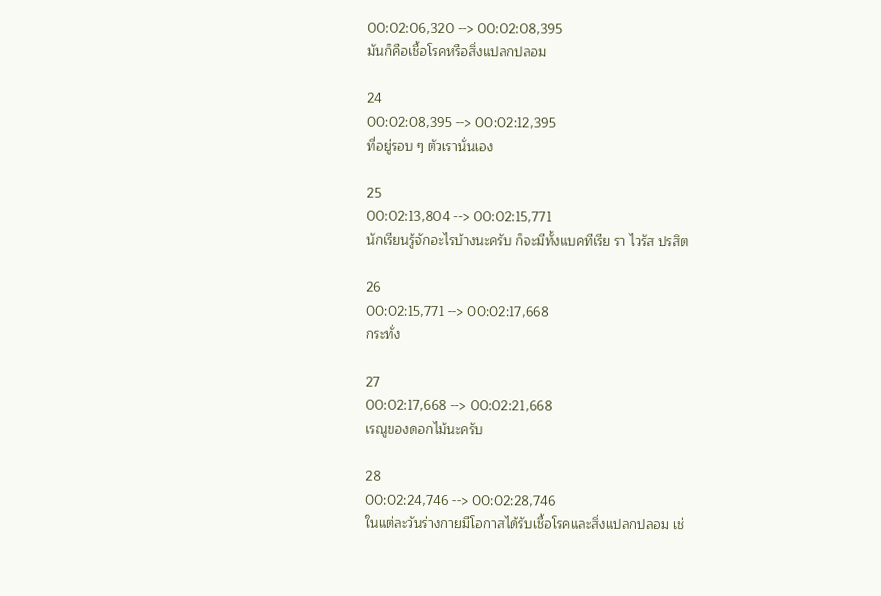00:02:06,320 --> 00:02:08,395
มันก็คือเชื้อโรคหรือสิ่งแปลกปลอม

24
00:02:08,395 --> 00:02:12,395
ที่อยู่รอบ ๆ ตัวเรานั่นเอง

25
00:02:13,804 --> 00:02:15,771
นักเรียนรู้จักอะไรบ้างนะครับ ก็จะมีทั้งแบคทีเรีย รา ไวรัส ปรสิต

26
00:02:15,771 --> 00:02:17,668
กระทั่ง

27
00:02:17,668 --> 00:02:21,668
เรณูของดอกไม้นะครับ

28
00:02:24,746 --> 00:02:28,746
ในแต่ละวันร่างกายมีโอกาสได้รับเชื้อโรคและสิ่งแปลกปลอม เช่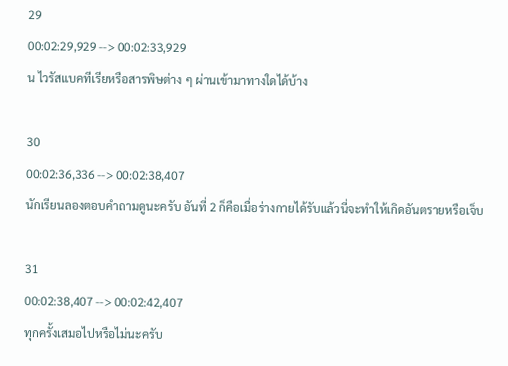29
00:02:29,929 --> 00:02:33,929
น ไวรัสแบคทีเรียหรือสารพิษต่าง ๆ ผ่านเข้ามาทางใดได้บ้าง

30
00:02:36,336 --> 00:02:38,407
นักเรียนลองตอบคำถามดูนะครับ อันที่ 2 ก็คือเมื่อร่างกายได้รับแล้วนี่จะทำให้เกิดอันตรายหรือเจ็บ

31
00:02:38,407 --> 00:02:42,407
ทุกครั้งเสมอไปหรือไม่นะครับ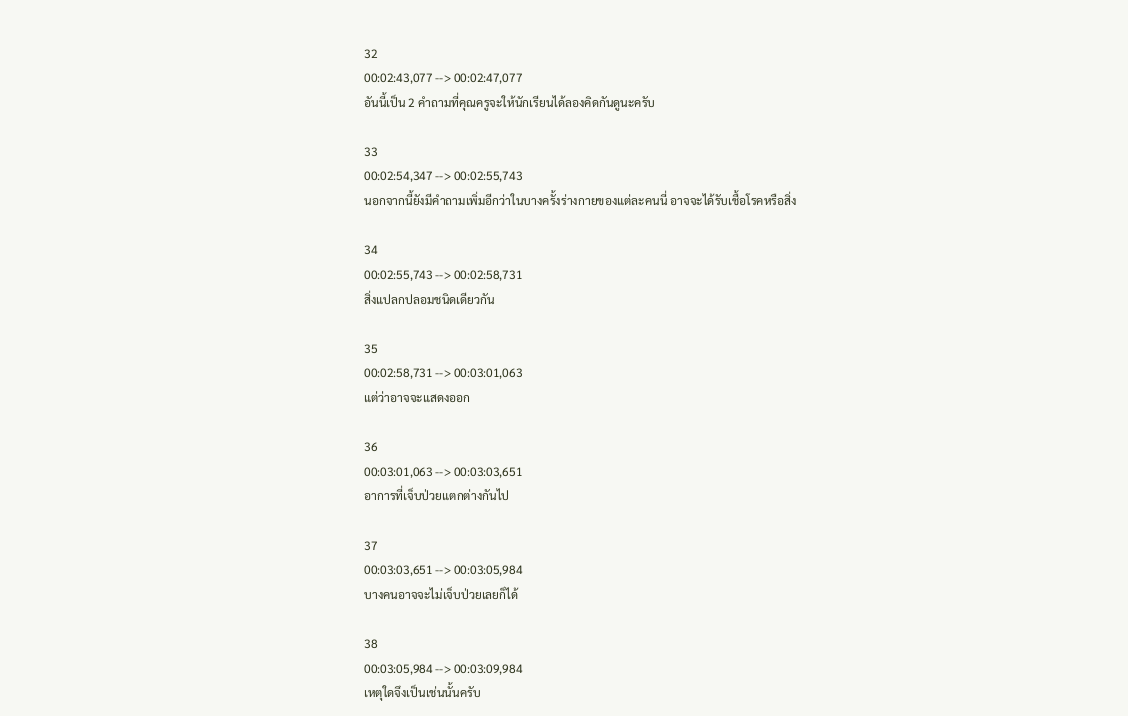32
00:02:43,077 --> 00:02:47,077
อันนี้เป็น 2 คำถามที่คุณครูจะให้นักเรียนได้ลองคิดกันดูนะครับ

33
00:02:54,347 --> 00:02:55,743
นอกจากนี้ยังมีคำถามเพิ่มอีกว่าในบางครั้งร่างกายของแต่ละคนนี่ อาจจะได้รับเชื้อโรคหรือสิ่ง

34
00:02:55,743 --> 00:02:58,731
สิ่งแปลกปลอมชนิดเดียวกัน

35
00:02:58,731 --> 00:03:01,063
แต่ว่าอาจจะแสดงออก

36
00:03:01,063 --> 00:03:03,651
อาการที่เจ็บป่วยแตกต่างกันไป

37
00:03:03,651 --> 00:03:05,984
บางคนอาจจะไม่เจ็บป่วยเลยก็ได้

38
00:03:05,984 --> 00:03:09,984
เหตุใดจึงเป็นเช่นนั้นครับ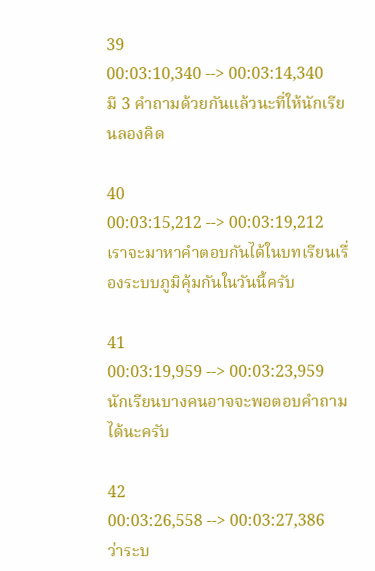39
00:03:10,340 --> 00:03:14,340
มี 3 คำถามด้วยกันแล้วนะที่ให้นักเรียนลองคิด

40
00:03:15,212 --> 00:03:19,212
เราจะมาหาคำตอบกันได้ในบทเรียนเรื่องระบบภูมิคุ้มกันในวันนี้ครับ

41
00:03:19,959 --> 00:03:23,959
นักเรียนบางคนอาจจะพอตอบคำถามได้นะครับ

42
00:03:26,558 --> 00:03:27,386
ว่าระบ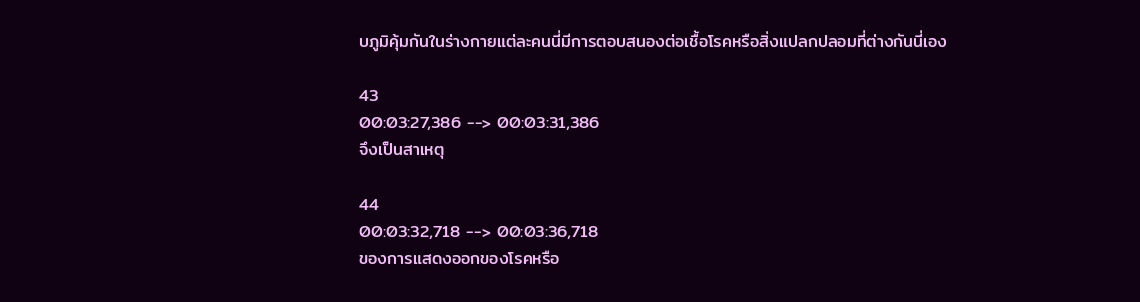บภูมิคุ้มกันในร่างกายแต่ละคนนี่มีการตอบสนองต่อเชื้อโรคหรือสิ่งแปลกปลอมที่ต่างกันนี่เอง

43
00:03:27,386 --> 00:03:31,386
จึงเป็นสาเหตุ

44
00:03:32,718 --> 00:03:36,718
ของการแสดงออกของโรคหรือ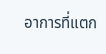อาการที่แตก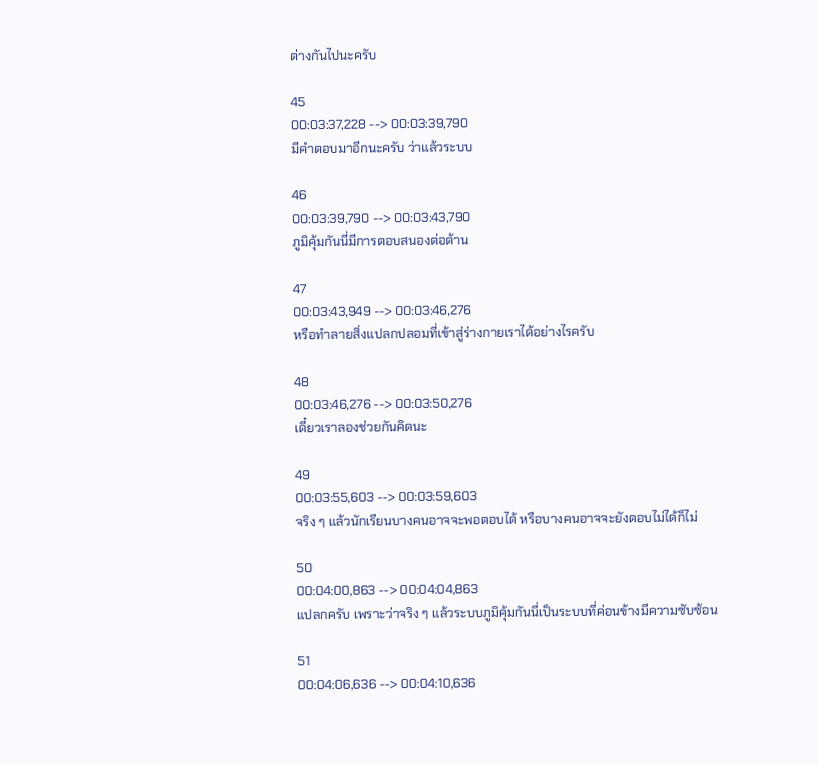ต่างกันไปนะครับ

45
00:03:37,228 --> 00:03:39,790
มีคำตอบมาอีกนะครับ ว่าแล้วระบบ

46
00:03:39,790 --> 00:03:43,790
ภูมิคุ้มกันนี่มีการตอบสนองต่อต้าน

47
00:03:43,949 --> 00:03:46,276
หรือทำลายสิ่งแปลกปลอมที่เข้าสู่ร่างกายเราได้อย่างไรครับ

48
00:03:46,276 --> 00:03:50,276
เดี๋ยวเราลองช่วยกันคิดนะ

49
00:03:55,603 --> 00:03:59,603
จริง ๆ แล้วนักเรียนบางคนอาจจะพอตอบได้ หรือบางคนอาจจะยังตอบไม่ได้ก็ไม่

50
00:04:00,863 --> 00:04:04,863
แปลกครับ เพราะว่าจริง ๆ แล้วระบบภูมิคุ้มกันนี่เป็นระบบที่ค่อนข้างมีความซับซ้อน

51
00:04:06,636 --> 00:04:10,636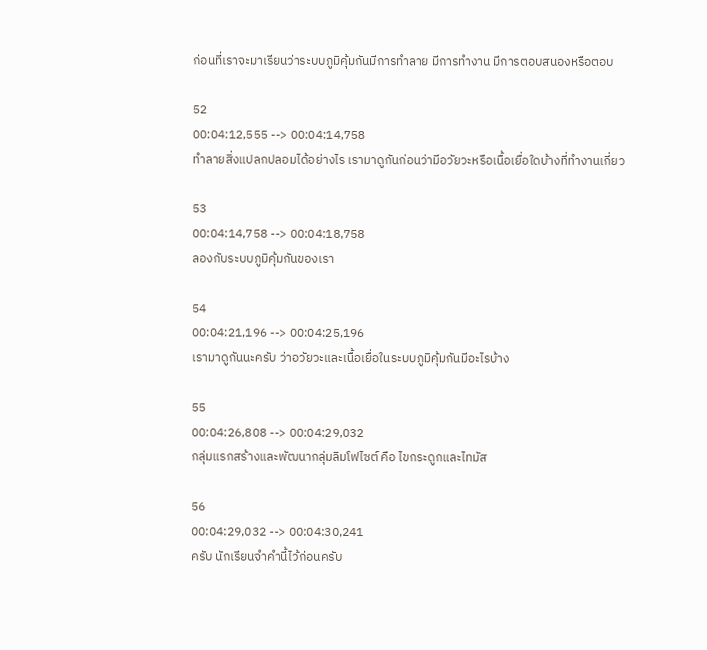ก่อนที่เราจะมาเรียนว่าระบบภูมิคุ้มกันมีการทำลาย มีการทำงาน มีการตอบสนองหรือตอบ

52
00:04:12,555 --> 00:04:14,758
ทำลายสิ่งแปลกปลอมได้อย่างไร เรามาดูกันก่อนว่ามีอวัยวะหรือเนื้อเยื่อใดบ้างที่ทำงานเกี่ยว

53
00:04:14,758 --> 00:04:18,758
ลองกับระบบภูมิคุ้มกันของเรา

54
00:04:21,196 --> 00:04:25,196
เรามาดูกันนะครับ ว่าอวัยวะและเนื้อเยื่อในระบบภูมิคุ้มกันมีอะไรบ้าง

55
00:04:26,808 --> 00:04:29,032
กลุ่มแรกสร้างและพัฒนากลุ่มลิมโฟไซต์ คือ ไขกระดูกและไทมัส

56
00:04:29,032 --> 00:04:30,241
ครับ นักเรียนจำคำนี้ไว้ก่อนครับ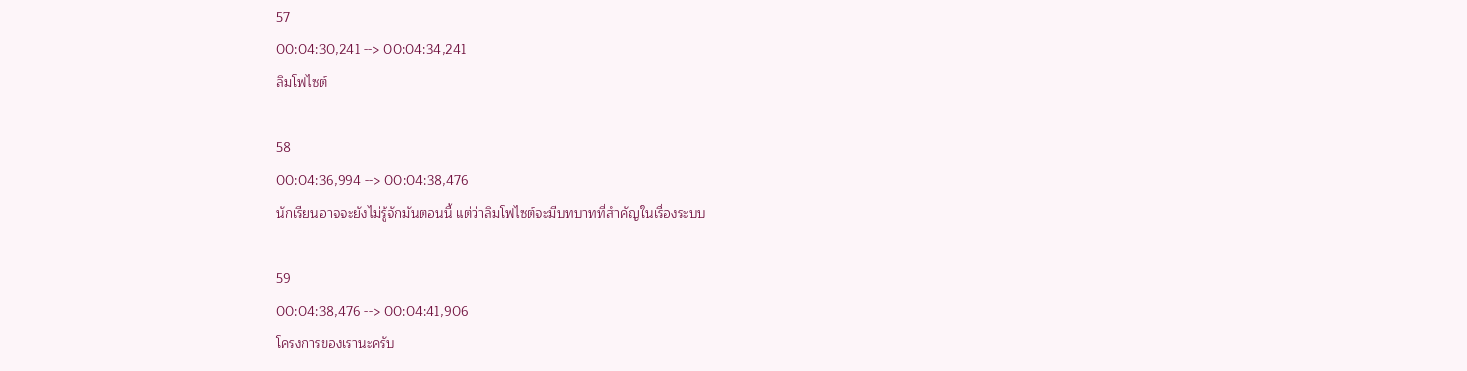57
00:04:30,241 --> 00:04:34,241
ลิมโฟไซต์

58
00:04:36,994 --> 00:04:38,476
นักเรียนอาจจะยังไม่รู้จักมันตอนนี้ แต่ว่าลิมโฟไซต์จะมีบทบาทที่สำคัญในเรื่องระบบ

59
00:04:38,476 --> 00:04:41,906
โครงการของเรานะครับ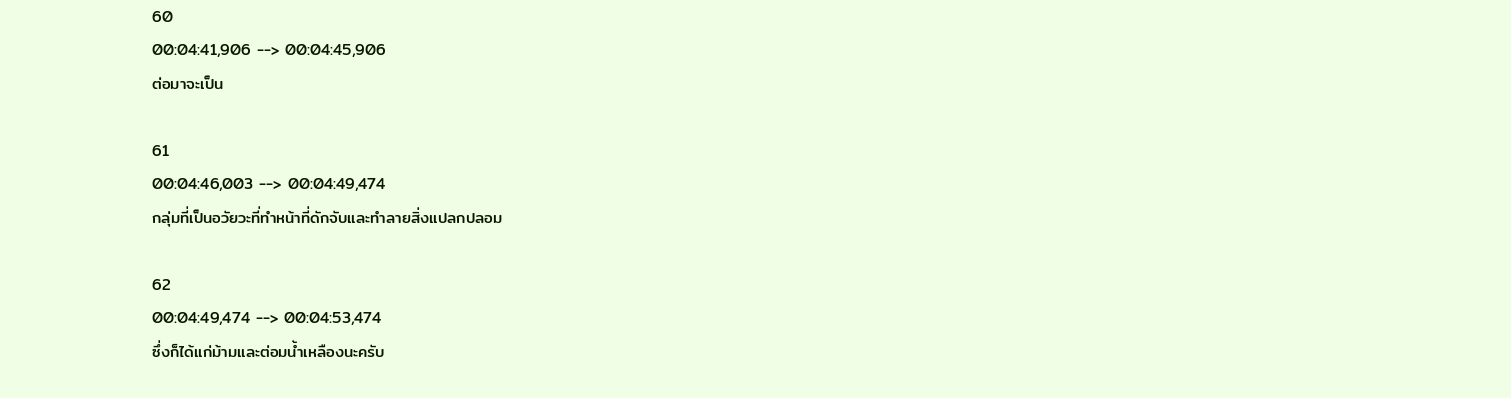60
00:04:41,906 --> 00:04:45,906
ต่อมาจะเป็น

61
00:04:46,003 --> 00:04:49,474
กลุ่มที่เป็นอวัยวะที่ทำหน้าที่ดักจับและทำลายสิ่งแปลกปลอม

62
00:04:49,474 --> 00:04:53,474
ซึ่งก็ได้แก่ม้ามและต่อมน้ำเหลืองนะครับ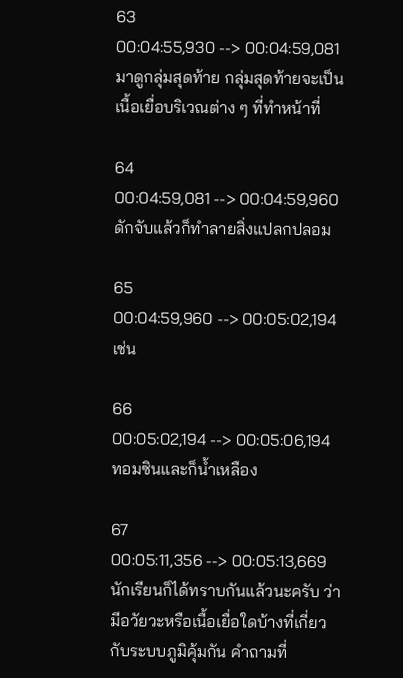63
00:04:55,930 --> 00:04:59,081
มาดูกลุ่มสุดท้าย กลุ่มสุดท้ายจะเป็นเนื้อเยื่อบริเวณต่าง ๆ ที่ทำหน้าที่

64
00:04:59,081 --> 00:04:59,960
ดักจับแล้วก็ทำลายสิ่งแปลกปลอม

65
00:04:59,960 --> 00:05:02,194
เช่น

66
00:05:02,194 --> 00:05:06,194
ทอมซินและก็น้ำเหลือง

67
00:05:11,356 --> 00:05:13,669
นักเรียนก็ได้ทราบกันแล้วนะครับ ว่ามีอวัยวะหรือเนื้อเยื่อใดบ้างที่เกี่ยวกับระบบภูมิคุ้มกัน คำถามที่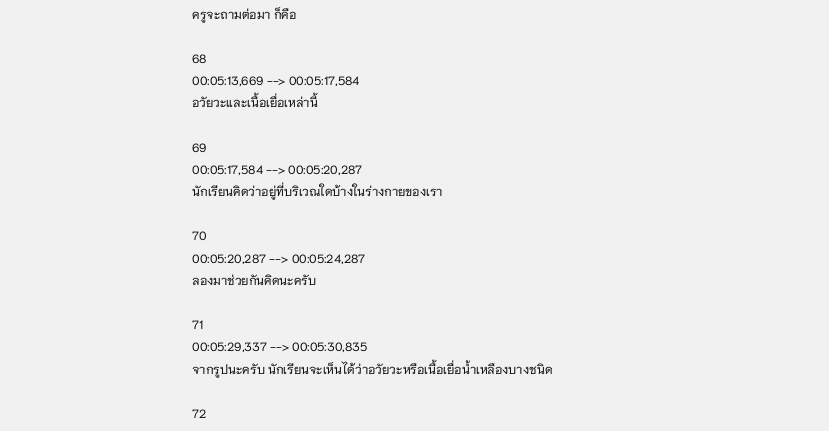ครูจะถามต่อมา ก็คือ

68
00:05:13,669 --> 00:05:17,584
อวัยวะและเนื้อเยื่อเหล่านี้

69
00:05:17,584 --> 00:05:20,287
นักเรียนคิดว่าอยู่ที่บริเวณใดบ้างในร่างกายของเรา

70
00:05:20,287 --> 00:05:24,287
ลองมาช่วยกันคิดนะครับ

71
00:05:29,337 --> 00:05:30,835
จากรูปนะครับ นักเรียนจะเห็นได้ว่าอวัยวะหรือเนื้อเยื่อน้ำเหลืองบางชนิด

72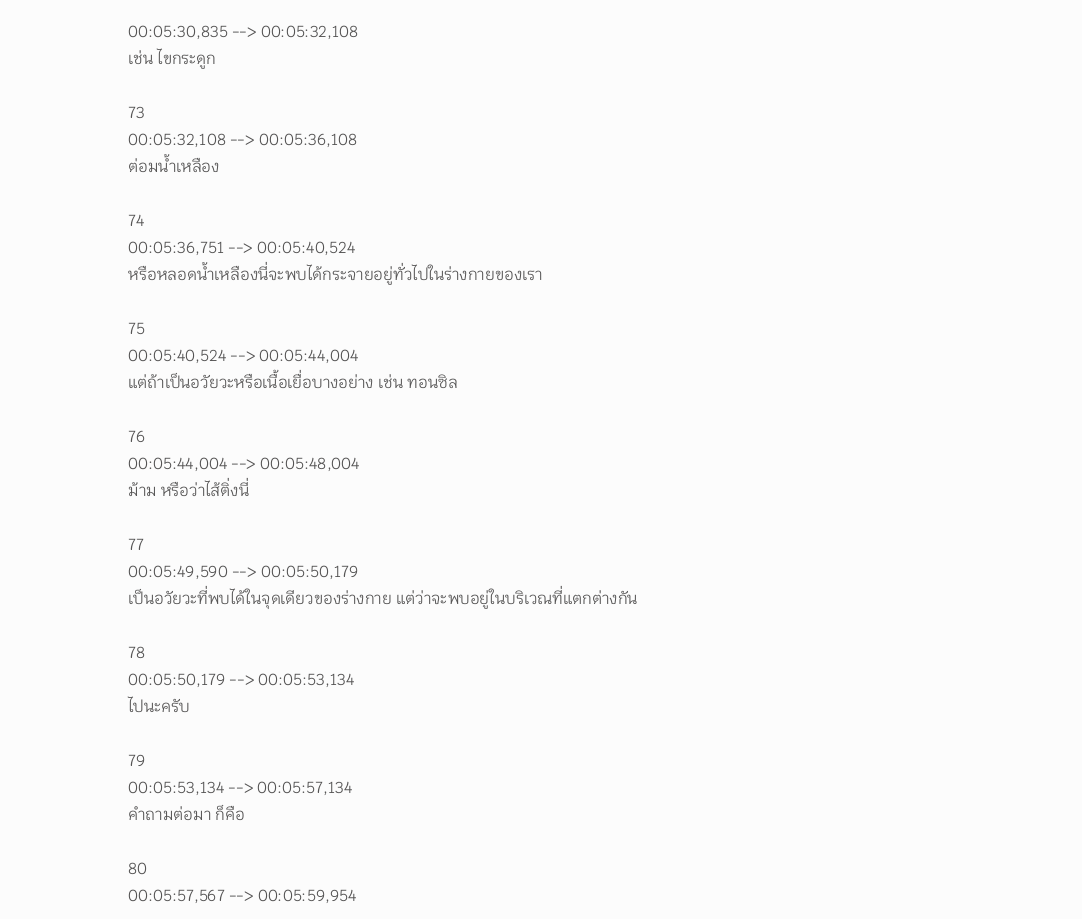00:05:30,835 --> 00:05:32,108
เช่น ไขกระดูก

73
00:05:32,108 --> 00:05:36,108
ต่อมน้ำเหลือง

74
00:05:36,751 --> 00:05:40,524
หรือหลอดน้ำเหลืองนี่จะพบได้กระจายอยู่ทั่วไปในร่างกายของเรา

75
00:05:40,524 --> 00:05:44,004
แต่ถ้าเป็นอวัยวะหรือเนื้อเยื่อบางอย่าง เช่น ทอนซิล

76
00:05:44,004 --> 00:05:48,004
ม้าม หรือว่าไส้ติ่งนี่

77
00:05:49,590 --> 00:05:50,179
เป็นอวัยวะที่พบได้ในจุดเดียวของร่างกาย แต่ว่าจะพบอยู่ในบริเวณที่แตกต่างกัน

78
00:05:50,179 --> 00:05:53,134
ไปนะครับ

79
00:05:53,134 --> 00:05:57,134
คำถามต่อมา ก็คือ

80
00:05:57,567 --> 00:05:59,954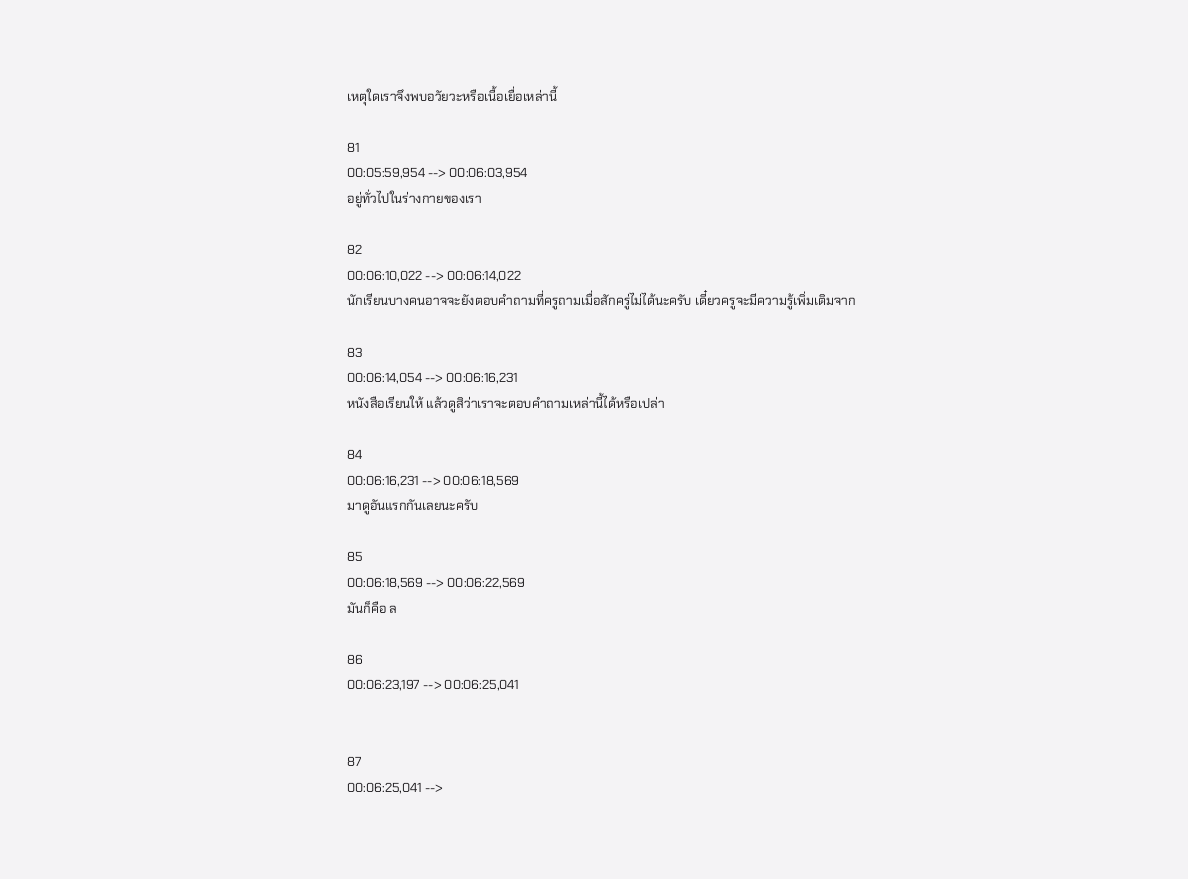เหตุใดเราจึงพบอวัยวะหรือเนื้อเยื่อเหล่านี้

81
00:05:59,954 --> 00:06:03,954
อยู่ทั่วไปในร่างกายของเรา

82
00:06:10,022 --> 00:06:14,022
นักเรียนบางคนอาจจะยังตอบคำถามที่ครูถามเมื่อสักครู่ไม่ได้นะครับ เดี๋ยวครูจะมีความรู้เพิ่มเติมจาก

83
00:06:14,054 --> 00:06:16,231
หนังสือเรียนให้ แล้วดูสิว่าเราจะตอบคำถามเหล่านี้ได้หรือเปล่า

84
00:06:16,231 --> 00:06:18,569
มาดูอันแรกกันเลยนะครับ

85
00:06:18,569 --> 00:06:22,569
มันก็คือ ล

86
00:06:23,197 --> 00:06:25,041


87
00:06:25,041 -->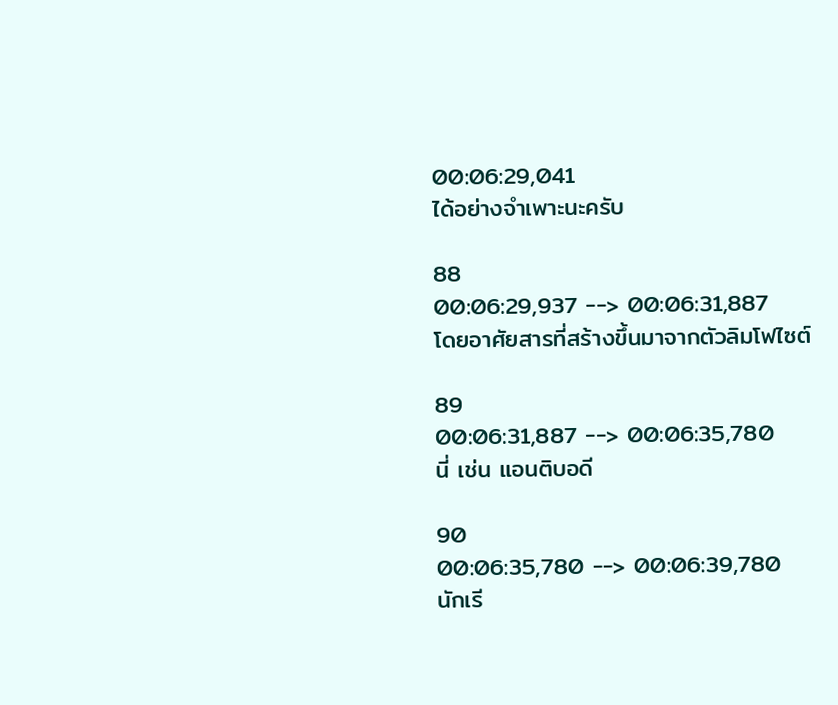00:06:29,041
ได้อย่างจำเพาะนะครับ

88
00:06:29,937 --> 00:06:31,887
โดยอาศัยสารที่สร้างขึ้นมาจากตัวลิมโฟไซต์

89
00:06:31,887 --> 00:06:35,780
นี่ เช่น แอนติบอดี

90
00:06:35,780 --> 00:06:39,780
นักเรี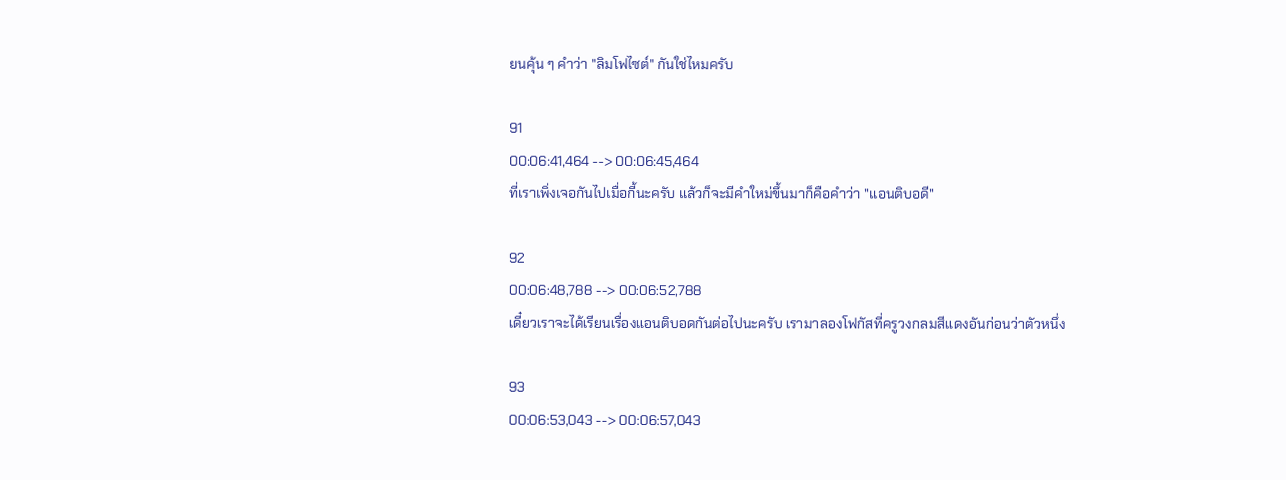ยนคุ้น ๆ คำว่า "ลิมโฟไซต์" กันใช่ไหมครับ

91
00:06:41,464 --> 00:06:45,464
ที่เราเพิ่งเจอกันไปเมื่อกี้นะครับ แล้วก็จะมีคำใหม่ขึ้นมาก็คือคำว่า "แอนติบอดี"

92
00:06:48,788 --> 00:06:52,788
เดี๋ยวเราจะได้เรียนเรื่องแอนติบอดกันต่อไปนะครับ เรามาลองโฟกัสที่ครูวงกลมสีแดงอันก่อนว่าตัวหนึ่ง

93
00:06:53,043 --> 00:06:57,043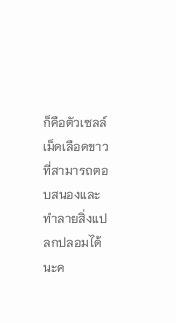ก็คือตัวเซลล์เม็ดเลือดขาวที่สามารถตอบสนองและทำลายสิ่งแปลกปลอมได้นะค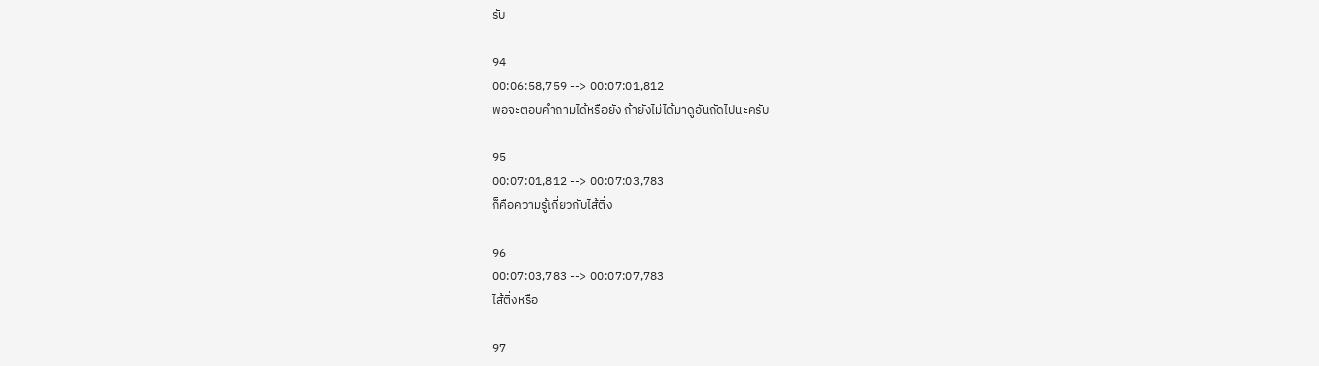รับ

94
00:06:58,759 --> 00:07:01,812
พอจะตอบคำถามได้หรือยัง ถ้ายังไม่ได้มาดูอันถัดไปนะครับ

95
00:07:01,812 --> 00:07:03,783
ก็คือความรู้เกี่ยวกับไส้ติ่ง

96
00:07:03,783 --> 00:07:07,783
ไส้ติ่งหรือ

97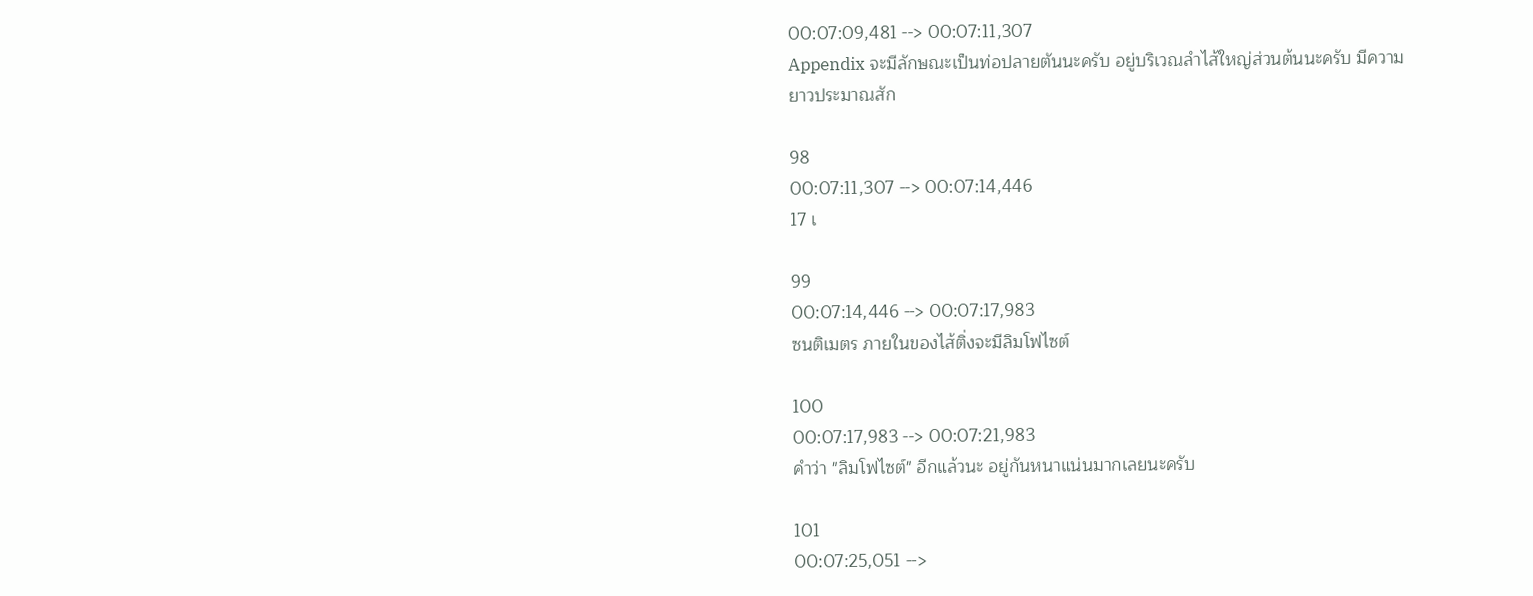00:07:09,481 --> 00:07:11,307
Appendix จะมีลักษณะเป็นท่อปลายตันนะครับ อยู่บริเวณลำไส้ใหญ่ส่วนต้นนะครับ มีความยาวประมาณสัก

98
00:07:11,307 --> 00:07:14,446
17 เ

99
00:07:14,446 --> 00:07:17,983
ซนติเมตร ภายในของไส้ติ่งจะมีลิมโฟไซต์

100
00:07:17,983 --> 00:07:21,983
คำว่า "ลิมโฟไซต์" อีกแล้วนะ อยู่กันหนาแน่นมากเลยนะครับ

101
00:07:25,051 -->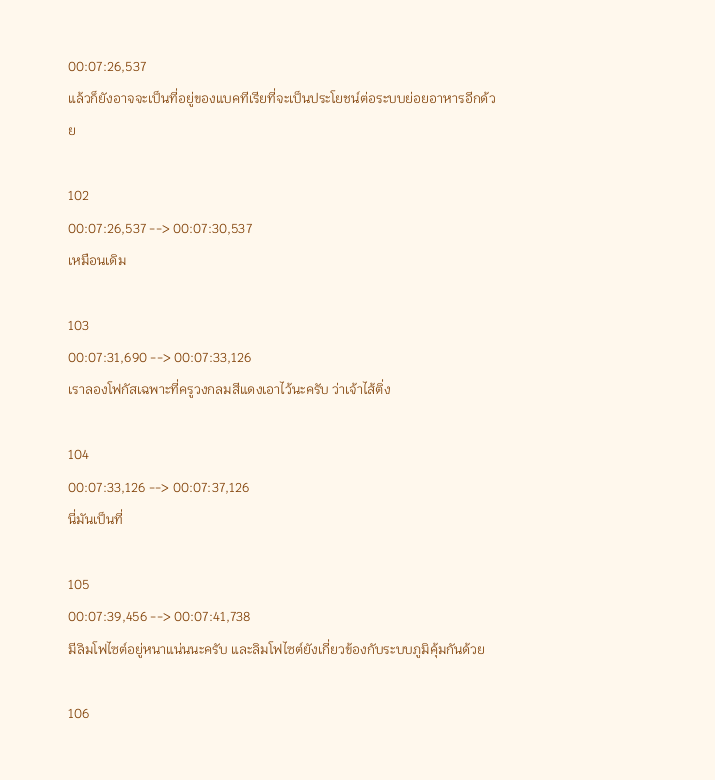00:07:26,537
แล้วก็ยังอาจจะเป็นที่อยู่ของแบคทีเรียที่จะเป็นประโยชน์ต่อระบบย่อยอาหารอีกด้วย

102
00:07:26,537 --> 00:07:30,537
เหมือนเดิม

103
00:07:31,690 --> 00:07:33,126
เราลองโฟกัสเฉพาะที่ครูวงกลมสีแดงเอาไว้นะครับ ว่าเจ้าไส้ติ่ง

104
00:07:33,126 --> 00:07:37,126
นี่มันเป็นที่

105
00:07:39,456 --> 00:07:41,738
มีลิมโฟไซต์อยู่หนาแน่นนะครับ และลิมโฟไซต์ยังเกี่ยวข้องกับระบบภูมิคุ้มกันด้วย

106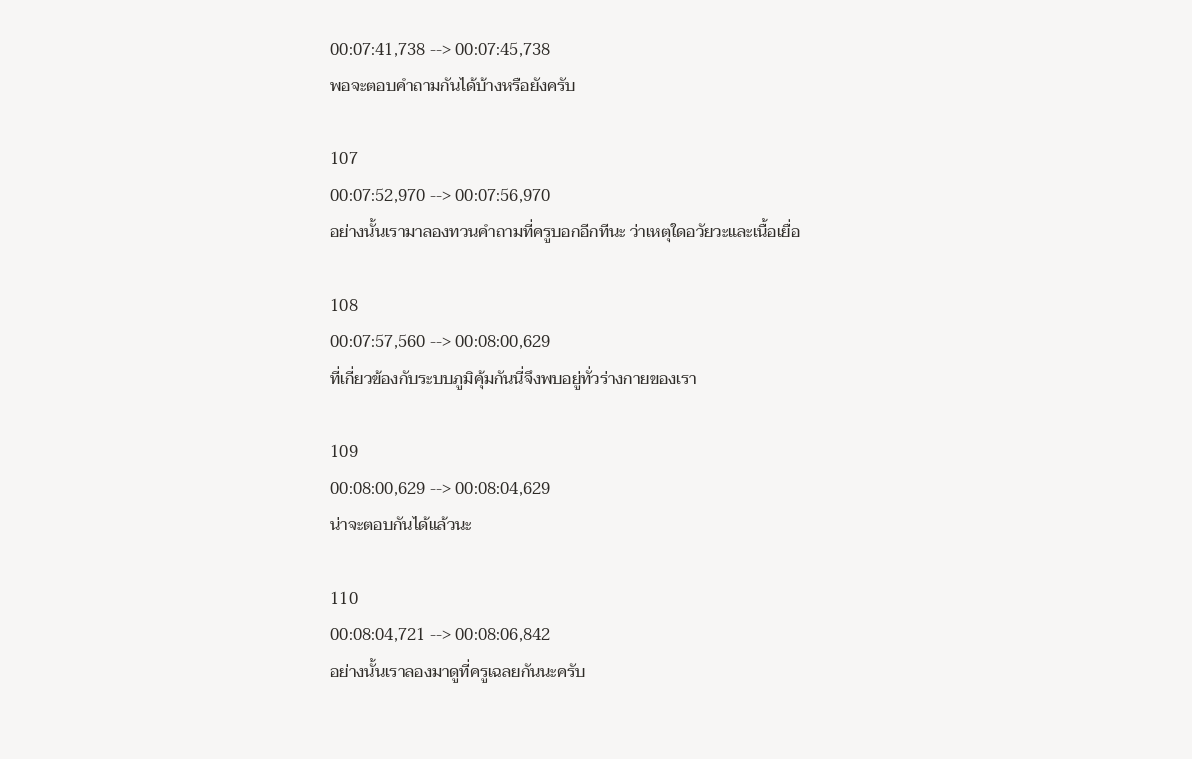00:07:41,738 --> 00:07:45,738
พอจะตอบคำถามกันได้บ้างหรือยังครับ

107
00:07:52,970 --> 00:07:56,970
อย่างนั้นเรามาลองทวนคำถามที่ครูบอกอีกทีนะ ว่าเหตุใดอวัยวะและเนื้อเยื่อ

108
00:07:57,560 --> 00:08:00,629
ที่เกี่ยวข้องกับระบบภูมิคุ้มกันนี่จึงพบอยู่ทั่วร่างกายของเรา

109
00:08:00,629 --> 00:08:04,629
น่าจะตอบกันได้แล้วนะ

110
00:08:04,721 --> 00:08:06,842
อย่างนั้นเราลองมาดูที่ครูเฉลยกันนะครับ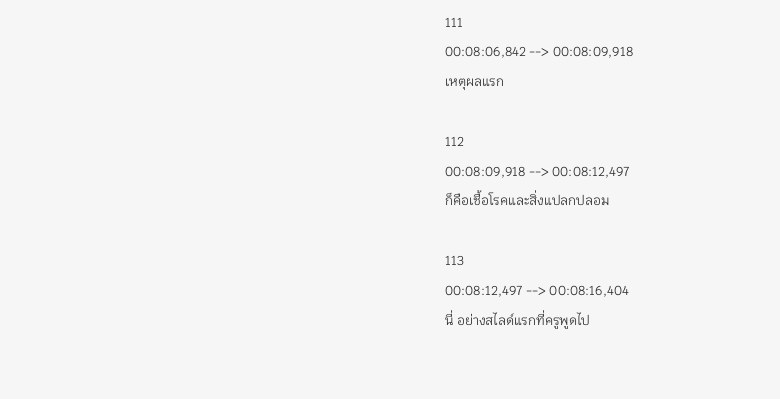111
00:08:06,842 --> 00:08:09,918
เหตุผลแรก

112
00:08:09,918 --> 00:08:12,497
ก็คือเชื้อโรคและสิ่งแปลกปลอม

113
00:08:12,497 --> 00:08:16,404
นี่ อย่างสไลด์แรกที่ครูพูดไป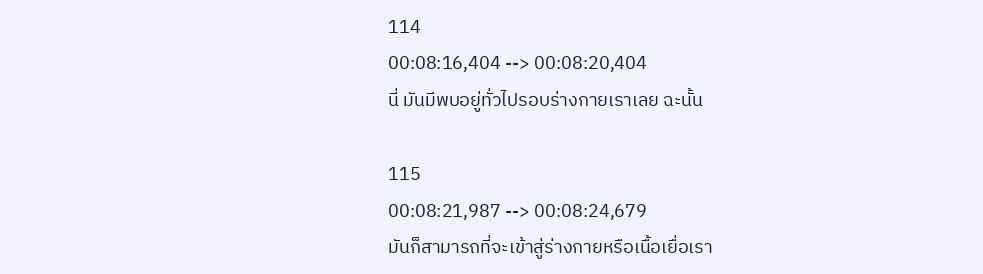114
00:08:16,404 --> 00:08:20,404
นี่ มันมีพบอยู่ทั่วไปรอบร่างกายเราเลย ฉะนั้น

115
00:08:21,987 --> 00:08:24,679
มันก็สามารถที่จะเข้าสู่ร่างกายหรือเนื้อเยื่อเรา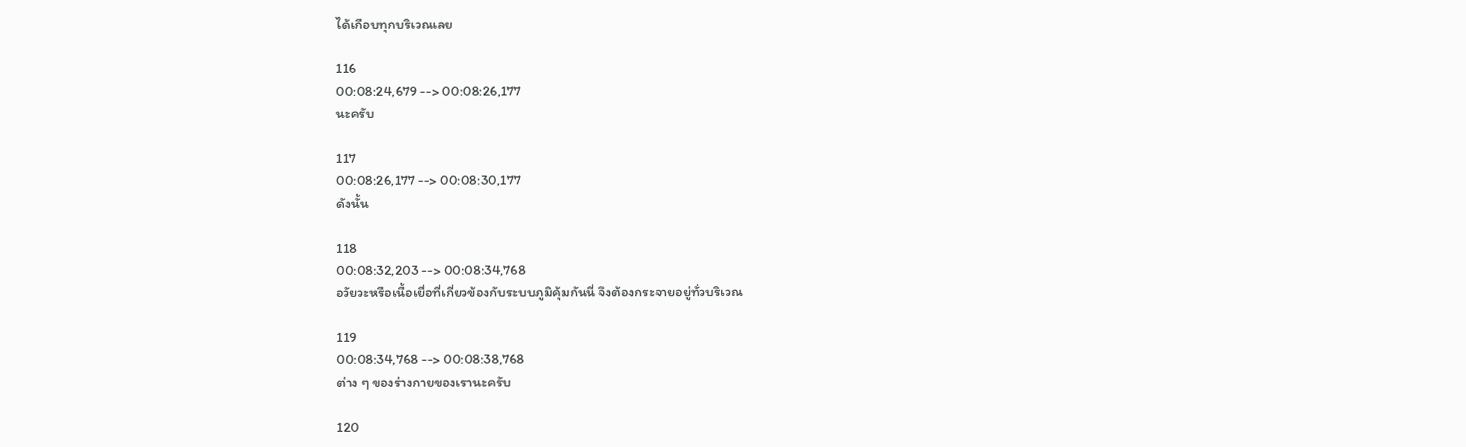ได้เกือบทุกบริเวณเลย

116
00:08:24,679 --> 00:08:26,177
นะครับ

117
00:08:26,177 --> 00:08:30,177
ดังนั้น

118
00:08:32,203 --> 00:08:34,768
อวัยวะหรือเนื้อเยื่อที่เกี่ยวข้องกับระบบภูมิคุ้มกันนี่ จึงต้องกระจายอยู่ทั่วบริเวณ

119
00:08:34,768 --> 00:08:38,768
ต่าง ๆ ของร่างกายของเรานะครับ

120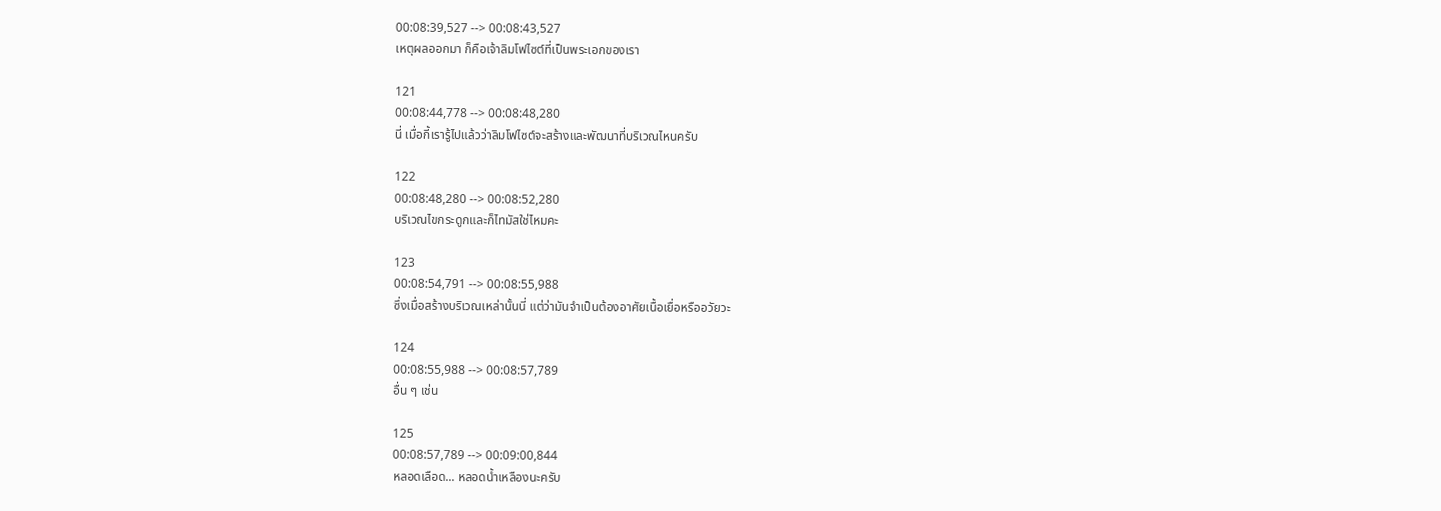00:08:39,527 --> 00:08:43,527
เหตุผลออกมา ก็คือเจ้าลิมโฟไซต์ที่เป็นพระเอกของเรา

121
00:08:44,778 --> 00:08:48,280
นี่ เมื่อกี้เรารู้ไปแล้วว่าลิมโฟไซต์จะสร้างและพัฒนาที่บริเวณไหนครับ

122
00:08:48,280 --> 00:08:52,280
บริเวณไขกระดูกและก็ไทมัสใช่ไหมคะ

123
00:08:54,791 --> 00:08:55,988
ซึ่งเมื่อสร้างบริเวณเหล่านั้นนี่ แต่ว่ามันจำเป็นต้องอาศัยเนื้อเยื่อหรืออวัยวะ

124
00:08:55,988 --> 00:08:57,789
อื่น ๆ เช่น

125
00:08:57,789 --> 00:09:00,844
หลอดเลือด... หลอดน้ำเหลืองนะครับ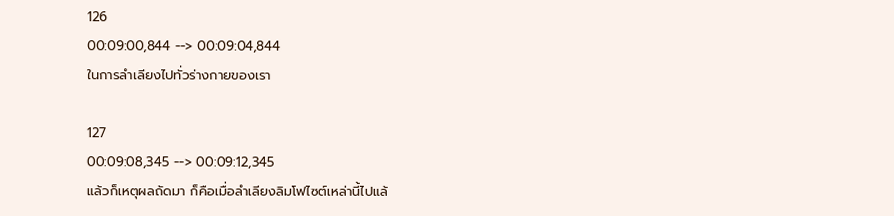126
00:09:00,844 --> 00:09:04,844
ในการลำเลียงไปทั่วร่างกายของเรา

127
00:09:08,345 --> 00:09:12,345
แล้วก็เหตุผลถัดมา ก็คือเมื่อลำเลียงลิมโฟไซต์เหล่านี้ไปแล้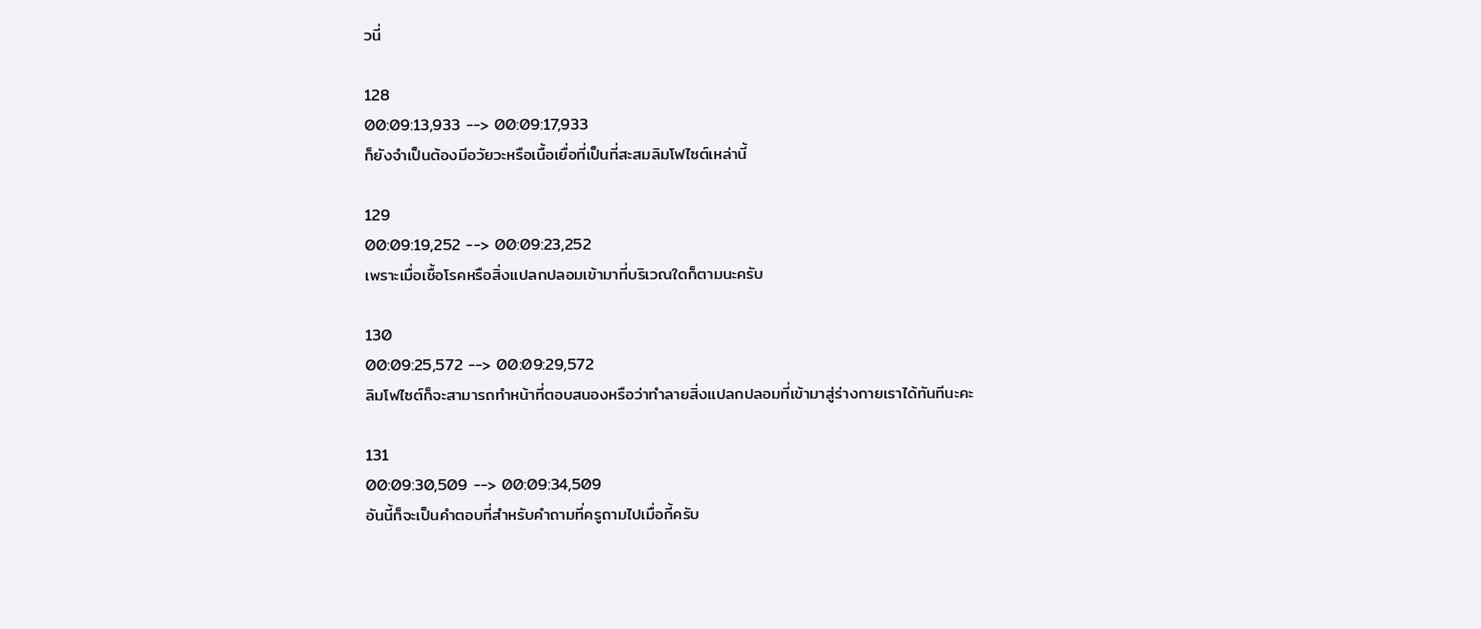วนี่

128
00:09:13,933 --> 00:09:17,933
ก็ยังจำเป็นต้องมีอวัยวะหรือเนื้อเยื่อที่เป็นที่สะสมลิมโฟไซต์เหล่านี้

129
00:09:19,252 --> 00:09:23,252
เพราะเมื่อเชื้อโรคหรือสิ่งแปลกปลอมเข้ามาที่บริเวณใดก็ตามนะครับ

130
00:09:25,572 --> 00:09:29,572
ลิมโฟไซต์ก็จะสามารถทำหน้าที่ตอบสนองหรือว่าทำลายสิ่งแปลกปลอมที่เข้ามาสู่ร่างกายเราได้ทันทีนะคะ

131
00:09:30,509 --> 00:09:34,509
อันนี้ก็จะเป็นคำตอบที่สำหรับคำถามที่ครูถามไปเมื่อกี้ครับ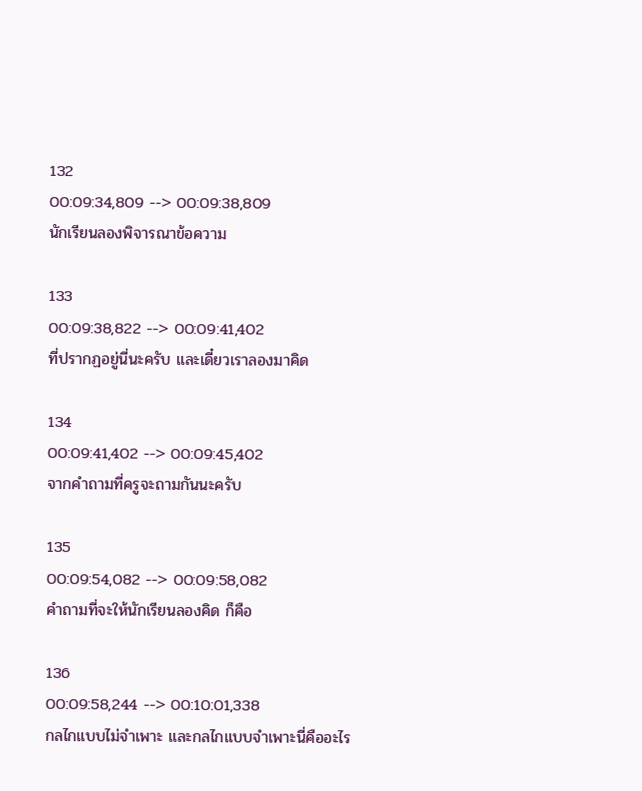132
00:09:34,809 --> 00:09:38,809
นักเรียนลองพิจารณาข้อความ

133
00:09:38,822 --> 00:09:41,402
ที่ปรากฏอยู่นี่นะครับ และเดี๋ยวเราลองมาคิด

134
00:09:41,402 --> 00:09:45,402
จากคำถามที่ครูจะถามกันนะครับ

135
00:09:54,082 --> 00:09:58,082
คำถามที่จะให้นักเรียนลองคิด ก็คือ

136
00:09:58,244 --> 00:10:01,338
กลไกแบบไม่จำเพาะ และกลไกแบบจำเพาะนี่คืออะไร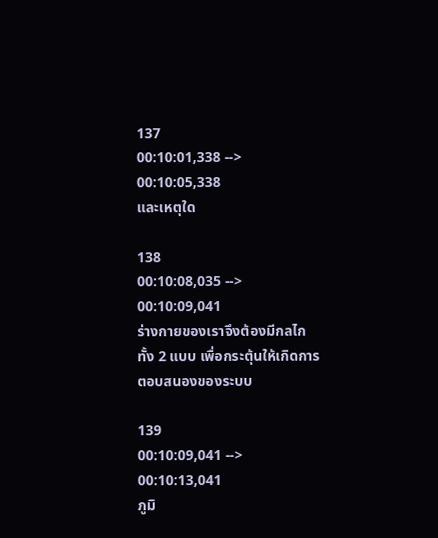137
00:10:01,338 --> 00:10:05,338
และเหตุใด

138
00:10:08,035 --> 00:10:09,041
ร่างกายของเราจึงต้องมีกลไกทั้ง 2 แบบ เพื่อกระตุ้นให้เกิดการตอบสนองของระบบ

139
00:10:09,041 --> 00:10:13,041
ภูมิ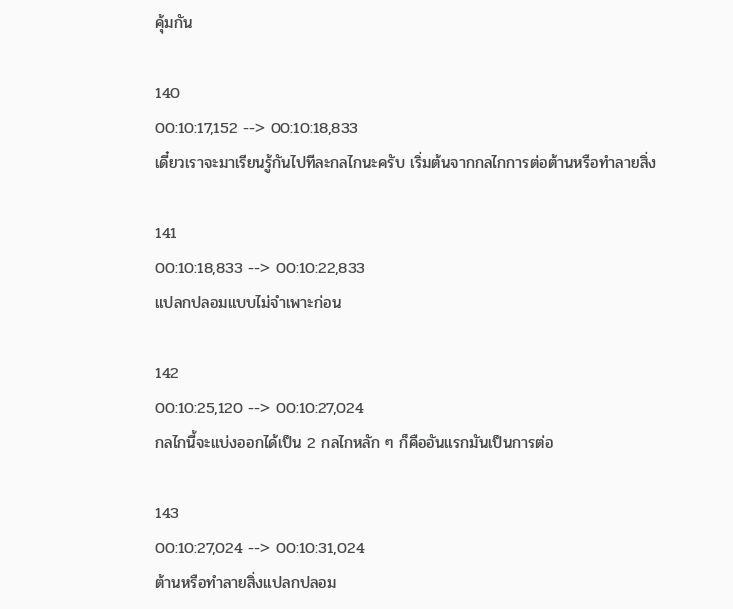คุ้มกัน

140
00:10:17,152 --> 00:10:18,833
เดี๋ยวเราจะมาเรียนรู้กันไปทีละกลไกนะครับ เริ่มต้นจากกลไกการต่อต้านหรือทำลายสิ่ง

141
00:10:18,833 --> 00:10:22,833
แปลกปลอมแบบไม่จำเพาะก่อน

142
00:10:25,120 --> 00:10:27,024
กลไกนี้จะแบ่งออกได้เป็น 2 กลไกหลัก ๆ ก็คืออันแรกมันเป็นการต่อ

143
00:10:27,024 --> 00:10:31,024
ต้านหรือทำลายสิ่งแปลกปลอม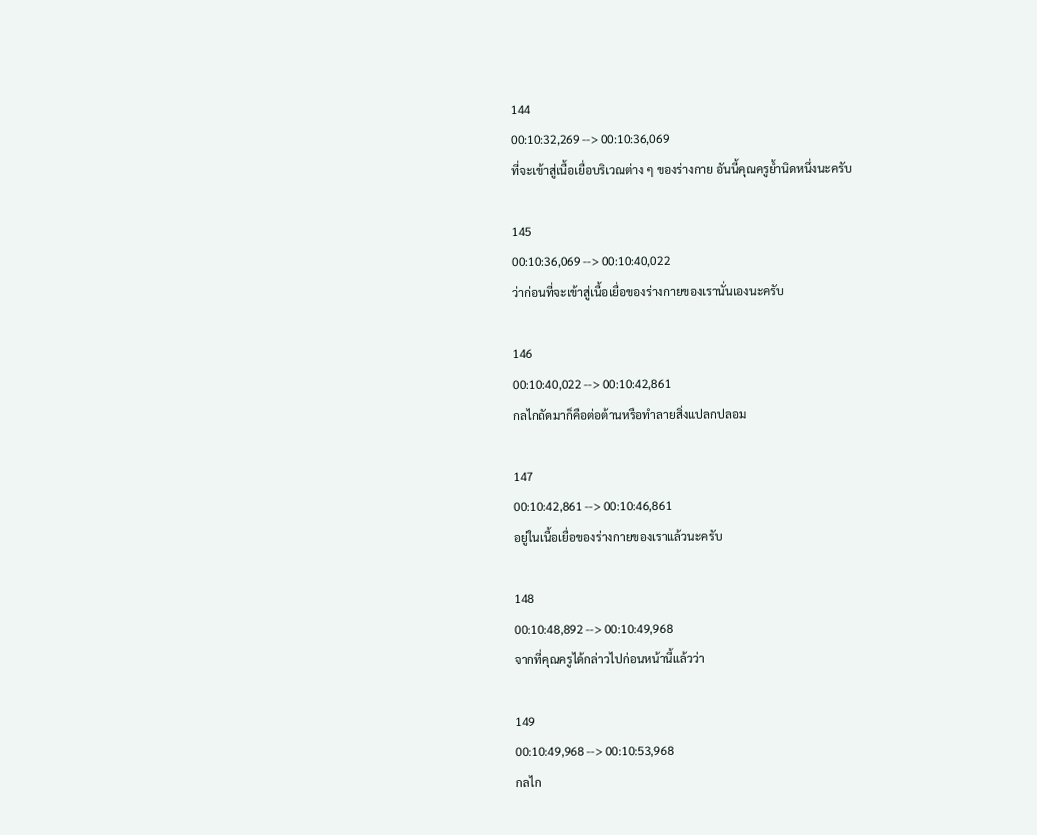144
00:10:32,269 --> 00:10:36,069
ที่จะเข้าสู่เนื้อเยื่อบริเวณต่าง ๆ ของร่างกาย อันนี้คุณครูย้ำนิดหนึ่งนะครับ

145
00:10:36,069 --> 00:10:40,022
ว่าก่อนที่จะเข้าสู่เนื้อเยื่อของร่างกายของเรานั่นเองนะครับ

146
00:10:40,022 --> 00:10:42,861
กลไกถัดมาก็คือต่อต้านหรือทำลายสิ่งแปลกปลอม

147
00:10:42,861 --> 00:10:46,861
อยู่ในเนื้อเยื่อของร่างกายของเราแล้วนะครับ

148
00:10:48,892 --> 00:10:49,968
จากที่คุณครูได้กล่าวไปก่อนหน้านี้แล้วว่า

149
00:10:49,968 --> 00:10:53,968
กลไก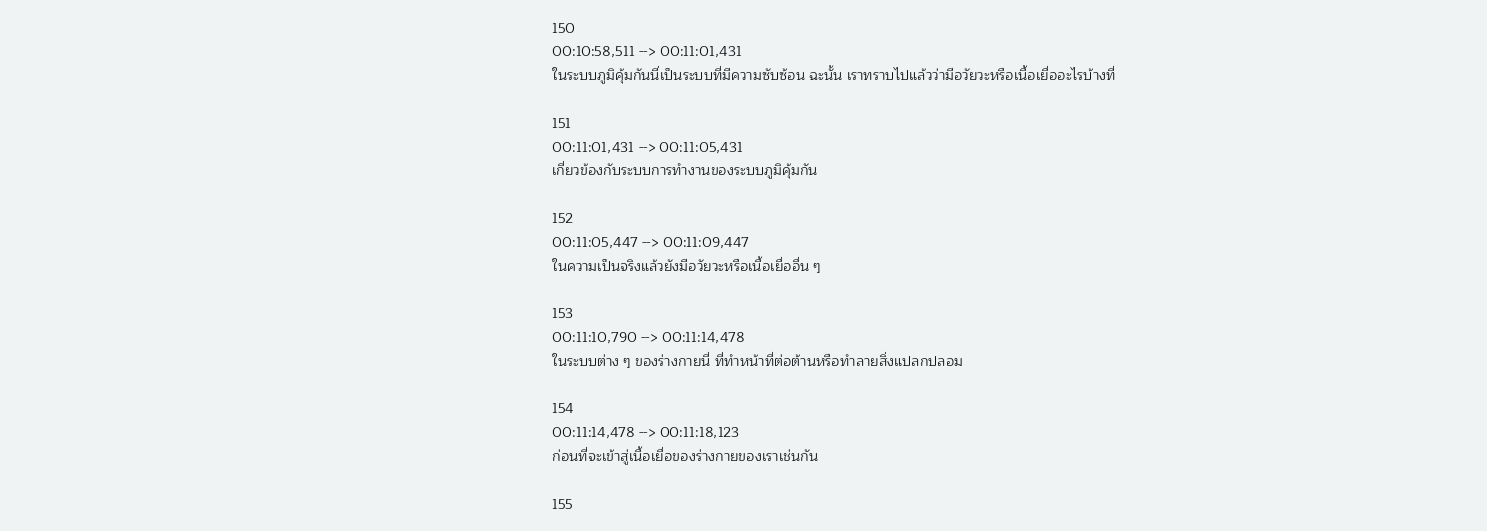150
00:10:58,511 --> 00:11:01,431
ในระบบภูมิคุ้มกันนี่เป็นระบบที่มีความซับซ้อน ฉะนั้น เราทราบไปแล้วว่ามีอวัยวะหรือเนื้อเยื่ออะไรบ้างที่

151
00:11:01,431 --> 00:11:05,431
เกี่ยวข้องกับระบบการทำงานของระบบภูมิคุ้มกัน

152
00:11:05,447 --> 00:11:09,447
ในความเป็นจริงแล้วยังมีอวัยวะหรือเนื้อเยื่ออื่น ๆ

153
00:11:10,790 --> 00:11:14,478
ในระบบต่าง ๆ ของร่างกายนี่ ที่ทำหน้าที่ต่อต้านหรือทำลายสิ่งแปลกปลอม

154
00:11:14,478 --> 00:11:18,123
ก่อนที่จะเข้าสู่เนื้อเยื่อของร่างกายของเราเช่นกัน

155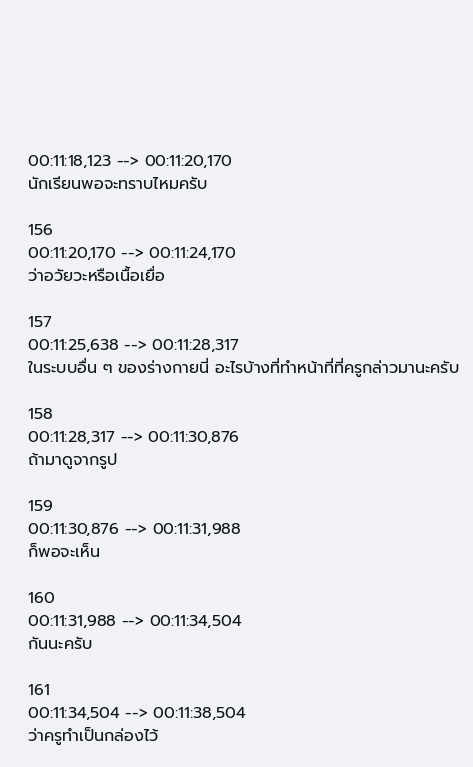00:11:18,123 --> 00:11:20,170
นักเรียนพอจะทราบไหมครับ

156
00:11:20,170 --> 00:11:24,170
ว่าอวัยวะหรือเนื้อเยื่อ

157
00:11:25,638 --> 00:11:28,317
ในระบบอื่น ๆ ของร่างกายนี่ อะไรบ้างที่ทำหน้าที่ที่ครูกล่าวมานะครับ

158
00:11:28,317 --> 00:11:30,876
ถ้ามาดูจากรูป

159
00:11:30,876 --> 00:11:31,988
ก็พอจะเห็น

160
00:11:31,988 --> 00:11:34,504
กันนะครับ

161
00:11:34,504 --> 00:11:38,504
ว่าครูทำเป็นกล่องไว้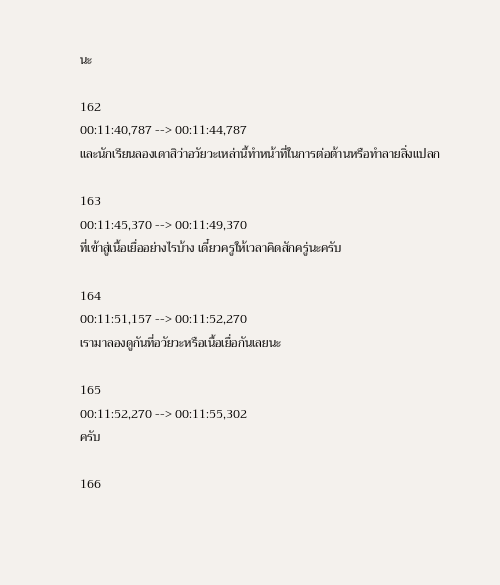นะ

162
00:11:40,787 --> 00:11:44,787
และนักเรียนลองเดาสิว่าอวัยวะเหล่านี้ทำหน้าที่ในการต่อต้านหรือทำลายสิ่งแปลก

163
00:11:45,370 --> 00:11:49,370
ที่เข้าสู่เนื้อเยื่ออย่างไรบ้าง เดี๋ยวครูให้เวลาคิดสักครู่นะครับ

164
00:11:51,157 --> 00:11:52,270
เรามาลองดูกันที่อวัยวะหรือเนื้อเยื่อกันเลยนะ

165
00:11:52,270 --> 00:11:55,302
ครับ

166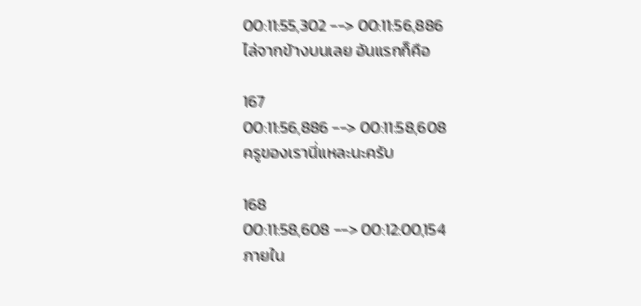00:11:55,302 --> 00:11:56,886
ไล่จากข้างบนเลย อันแรกก็คือ

167
00:11:56,886 --> 00:11:58,608
ครูของเรานี่แหละนะครับ

168
00:11:58,608 --> 00:12:00,154
ภายใน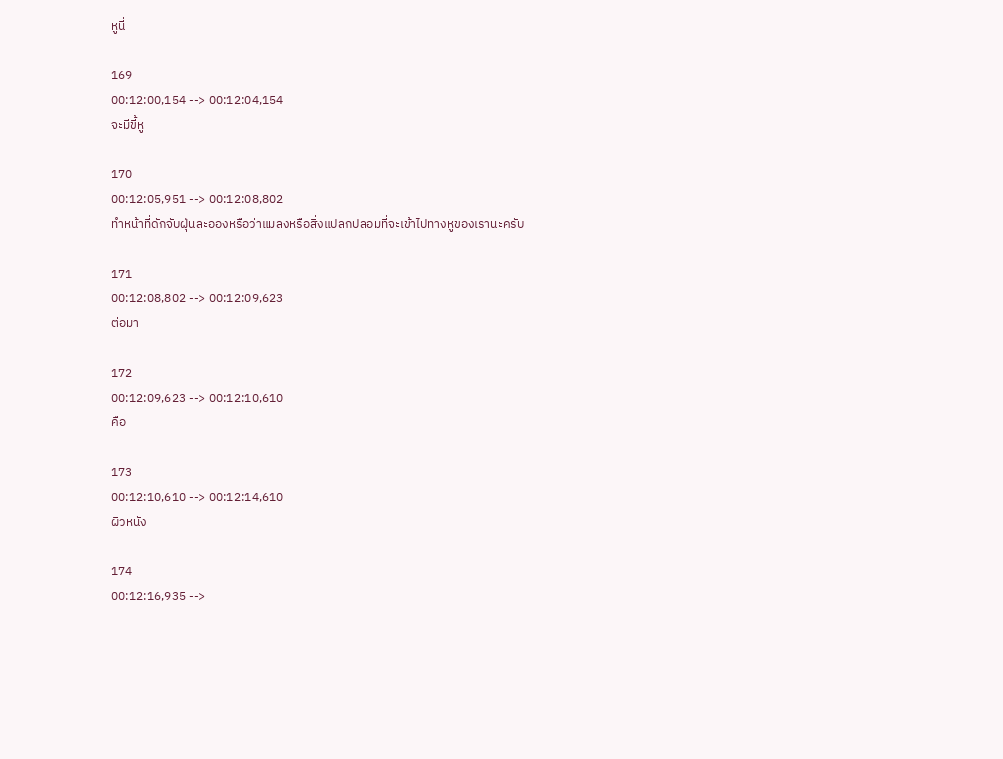หูนี่

169
00:12:00,154 --> 00:12:04,154
จะมีขี้หู

170
00:12:05,951 --> 00:12:08,802
ทำหน้าที่ดักจับฝุ่นละอองหรือว่าแมลงหรือสิ่งแปลกปลอมที่จะเข้าไปทางหูของเรานะครับ

171
00:12:08,802 --> 00:12:09,623
ต่อมา

172
00:12:09,623 --> 00:12:10,610
คือ

173
00:12:10,610 --> 00:12:14,610
ผิวหนัง

174
00:12:16,935 -->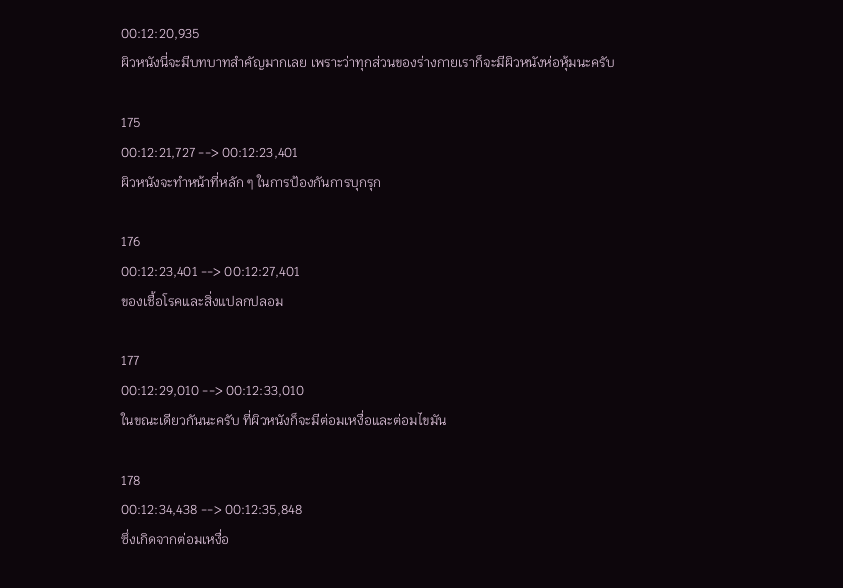00:12:20,935
ผิวหนังนี่จะมีบทบาทสำคัญมากเลย เพราะว่าทุกส่วนของร่างกายเราก็จะมีผิวหนังห่อหุ้มนะครับ

175
00:12:21,727 --> 00:12:23,401
ผิวหนังจะทำหน้าที่หลัก ๆ ในการป้องกันการบุกรุก

176
00:12:23,401 --> 00:12:27,401
ของเชื้อโรคและสิ่งแปลกปลอม

177
00:12:29,010 --> 00:12:33,010
ในขณะเดียวกันนะครับ ที่ผิวหนังก็จะมีต่อมเหงื่อและต่อมไขมัน

178
00:12:34,438 --> 00:12:35,848
ซึ่งเกิดจากต่อมเหงื่อ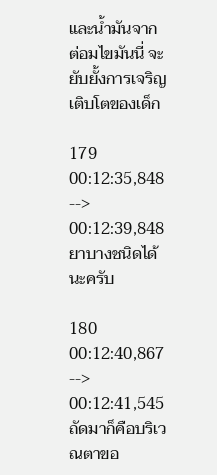และน้ำมันจากต่อมไขมันนี่ จะยับยั้งการเจริญเติบโตของเด็ก

179
00:12:35,848 --> 00:12:39,848
ยาบางชนิดได้นะครับ

180
00:12:40,867 --> 00:12:41,545
ถัดมาก็คือบริเวณตาขอ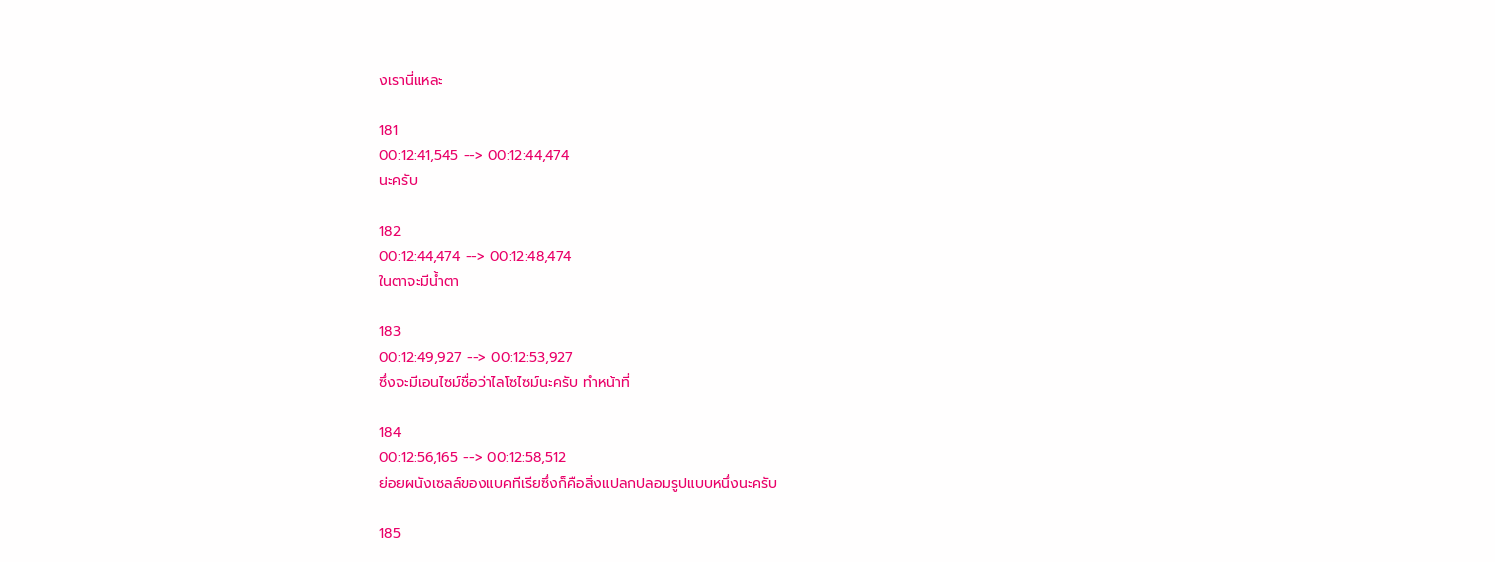งเรานี่แหละ

181
00:12:41,545 --> 00:12:44,474
นะครับ

182
00:12:44,474 --> 00:12:48,474
ในตาจะมีน้ำตา

183
00:12:49,927 --> 00:12:53,927
ซึ่งจะมีเอนไซม์ชื่อว่าไลโซไซม์นะครับ ทำหน้าที่

184
00:12:56,165 --> 00:12:58,512
ย่อยผนังเซลล์ของแบคทีเรียซึ่งก็คือสิ่งแปลกปลอมรูปแบบหนึ่งนะครับ

185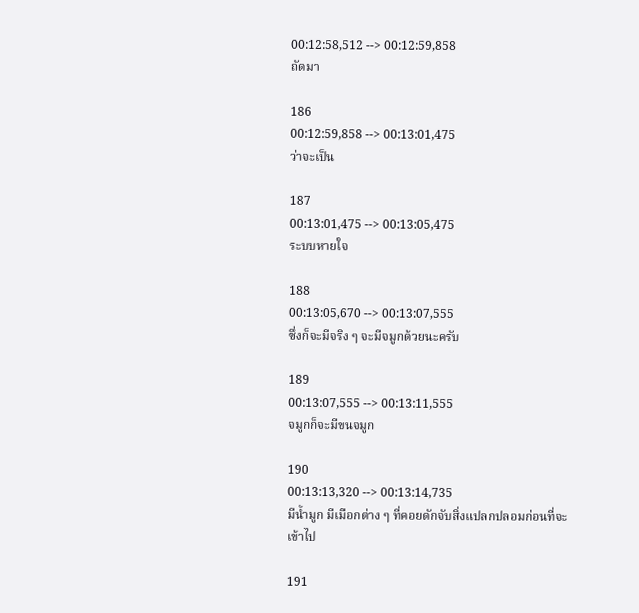00:12:58,512 --> 00:12:59,858
ถัดมา

186
00:12:59,858 --> 00:13:01,475
ว่าจะเป็น

187
00:13:01,475 --> 00:13:05,475
ระบบหายใจ

188
00:13:05,670 --> 00:13:07,555
ซึ่งก็จะมีจริง ๆ จะมีจมูกด้วยนะครับ

189
00:13:07,555 --> 00:13:11,555
จมูกก็จะมีขนจมูก

190
00:13:13,320 --> 00:13:14,735
มีน้ำมูก มีเมือกต่าง ๆ ที่คอยดักจับสิ่งแปลกปลอมก่อนที่จะเข้าไป

191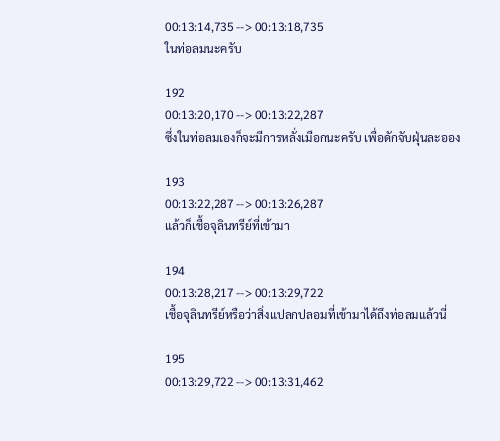00:13:14,735 --> 00:13:18,735
ในท่อลมนะครับ

192
00:13:20,170 --> 00:13:22,287
ซึ่งในท่อลมเองก็จะมีการหลั่งเมือกนะครับ เพื่อดักจับฝุ่นละออง

193
00:13:22,287 --> 00:13:26,287
แล้วก็เชื้อจุลินทรีย์ที่เข้ามา

194
00:13:28,217 --> 00:13:29,722
เชื้อจุลินทรีย์หรือว่าสิ่งแปลกปลอมที่เข้ามาได้ถึงท่อลมแล้วนี่

195
00:13:29,722 --> 00:13:31,462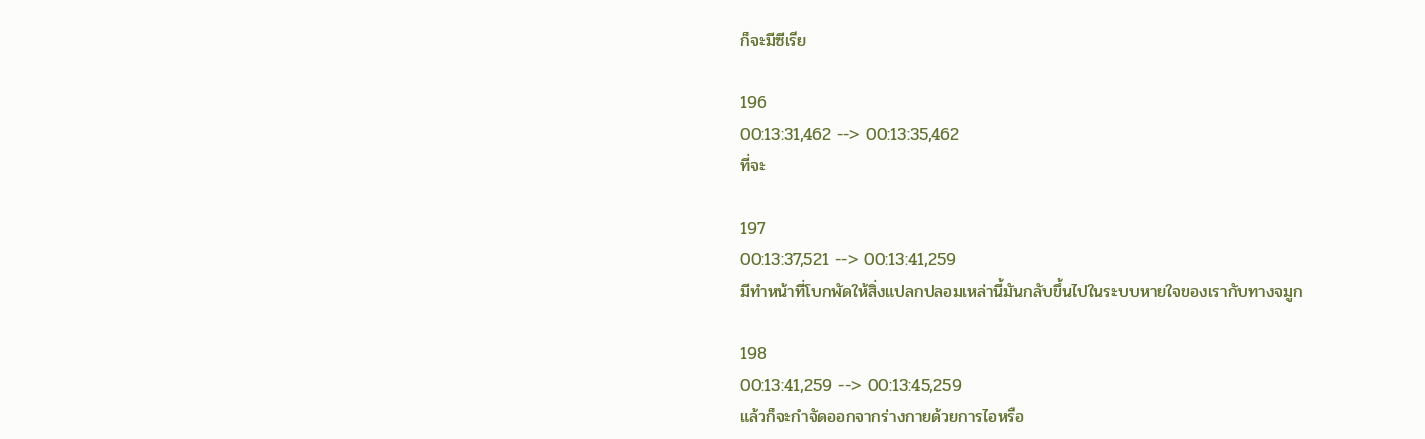ก็จะมีซีเรีย

196
00:13:31,462 --> 00:13:35,462
ที่จะ

197
00:13:37,521 --> 00:13:41,259
มีทำหน้าที่โบกพัดให้สิ่งแปลกปลอมเหล่านี้มันกลับขึ้นไปในระบบหายใจของเรากับทางจมูก

198
00:13:41,259 --> 00:13:45,259
แล้วก็จะกำจัดออกจากร่างกายด้วยการไอหรือ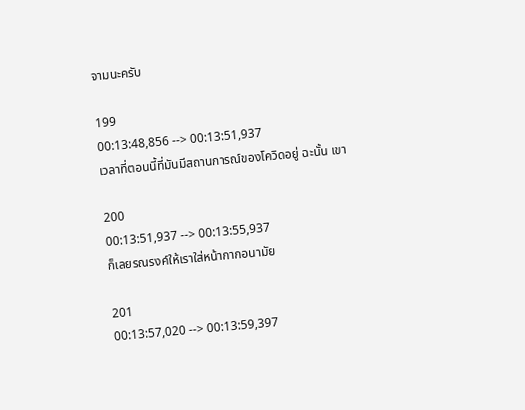จามนะครับ

199
00:13:48,856 --> 00:13:51,937
เวลาที่ตอนนี้ที่มันมีสถานการณ์ของโควิดอยู่ ฉะนั้น เขา

200
00:13:51,937 --> 00:13:55,937
ก็เลยรณรงค์ให้เราใส่หน้ากากอนามัย

201
00:13:57,020 --> 00:13:59,397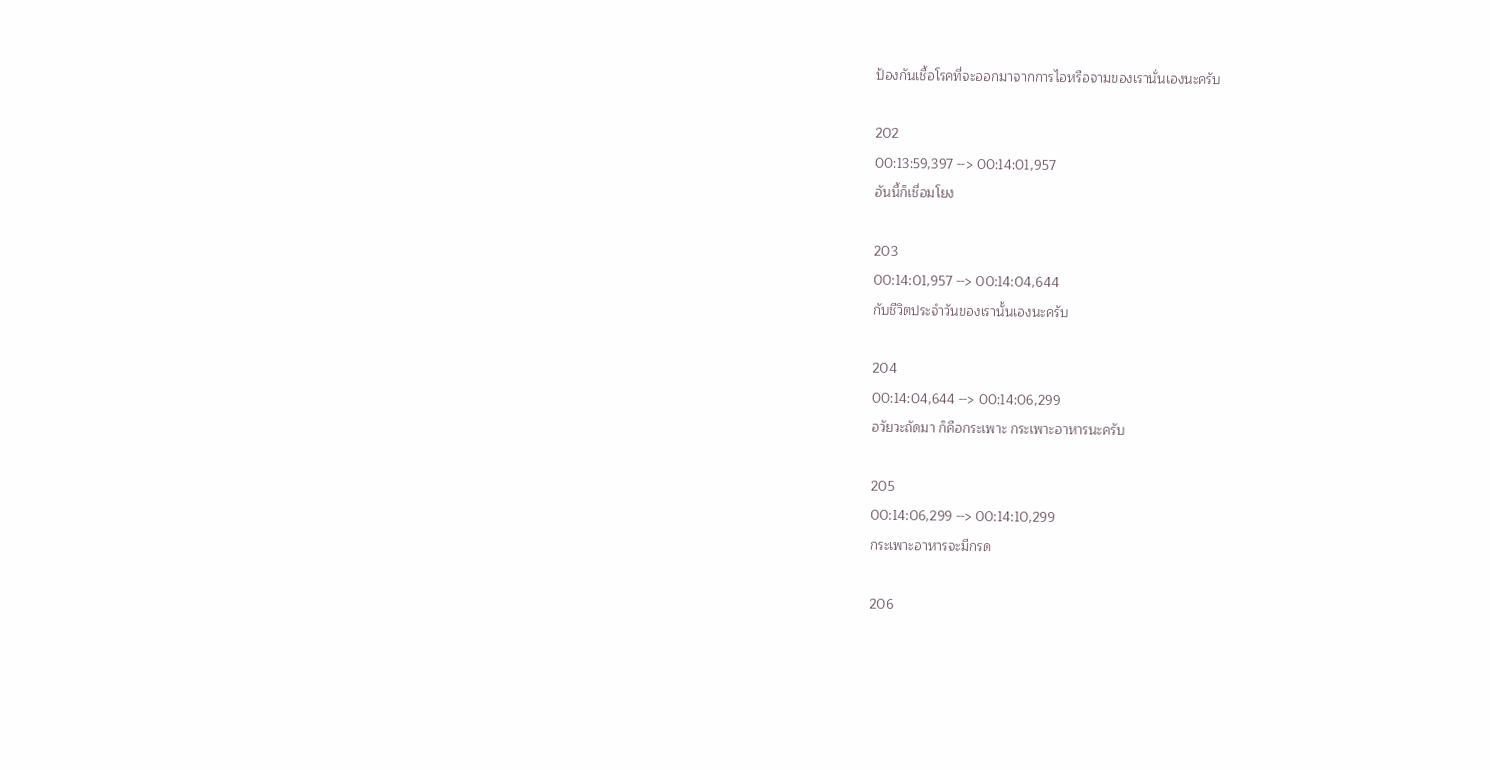ป้องกันเชื้อโรคที่จะออกมาจากการไอหรือจามของเรานั่นเองนะครับ

202
00:13:59,397 --> 00:14:01,957
อันนี้ก็เชื่อมโยง

203
00:14:01,957 --> 00:14:04,644
กับชีวิตประจำวันของเรานั้นเองนะครับ

204
00:14:04,644 --> 00:14:06,299
อวัยวะถัดมา ก็คือกระเพาะ กระเพาะอาหารนะครับ

205
00:14:06,299 --> 00:14:10,299
กระเพาะอาหารจะมีกรด

206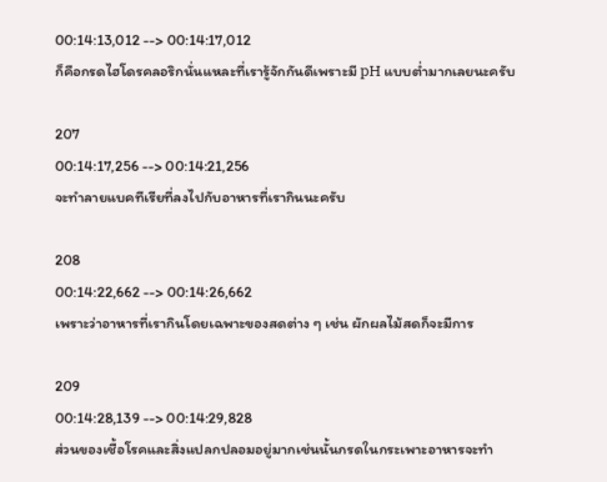00:14:13,012 --> 00:14:17,012
ก็คือกรดไฮโดรคลอริกนั่นแหละที่เรารู้จักกันดีเพราะมี pH แบบต่ำมากเลยนะครับ

207
00:14:17,256 --> 00:14:21,256
จะทำลายแบคทีเรียที่ลงไปกับอาหารที่เรากินนะครับ

208
00:14:22,662 --> 00:14:26,662
เพราะว่าอาหารที่เรากินโดยเฉพาะของสดต่าง ๆ เช่น ผักผลไม้สดก็จะมีการ

209
00:14:28,139 --> 00:14:29,828
ส่วนของเชื้อโรคและสิ่งแปลกปลอมอยู่มากเช่นนั้นกรดในกระเพาะอาหารจะทำ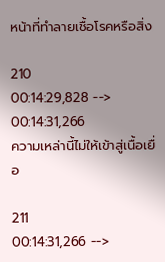หน้าที่ทำลายเชื้อโรคหรือสิ่ง

210
00:14:29,828 --> 00:14:31,266
ความเหล่านี้ไม่ให้เข้าสู่เนื้อเยื่อ

211
00:14:31,266 -->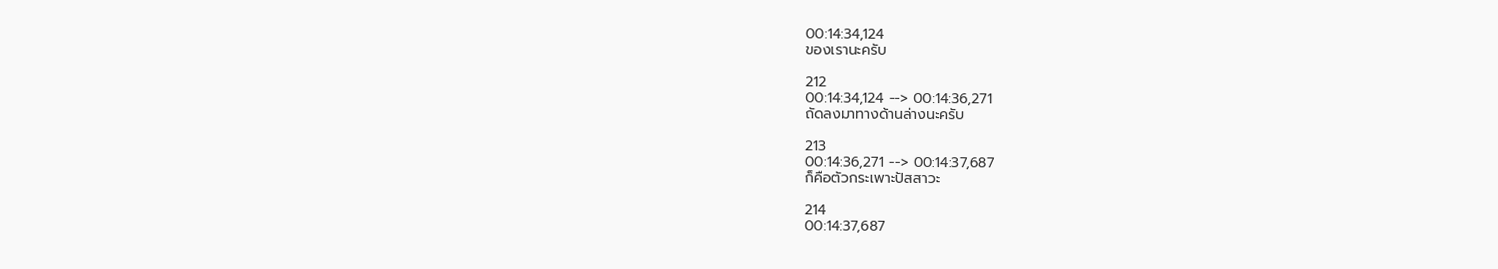00:14:34,124
ของเรานะครับ

212
00:14:34,124 --> 00:14:36,271
ถัดลงมาทางด้านล่างนะครับ

213
00:14:36,271 --> 00:14:37,687
ก็คือตัวกระเพาะปัสสาวะ

214
00:14:37,687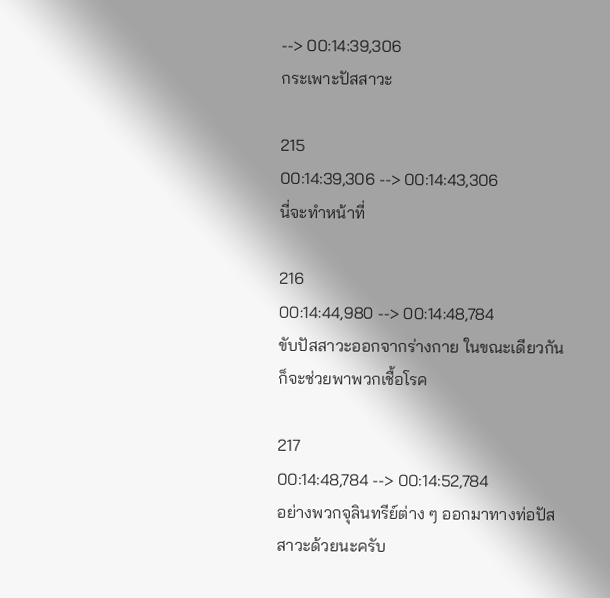--> 00:14:39,306
กระเพาะปัสสาวะ

215
00:14:39,306 --> 00:14:43,306
นี่จะทำหน้าที่

216
00:14:44,980 --> 00:14:48,784
ขับปัสสาวะออกจากร่างกาย ในขณะเดียวกันก็จะช่วยพาพวกเชื้อโรค

217
00:14:48,784 --> 00:14:52,784
อย่างพวกจุลินทรีย์ต่าง ๆ ออกมาทางท่อปัสสาวะด้วยนะครับ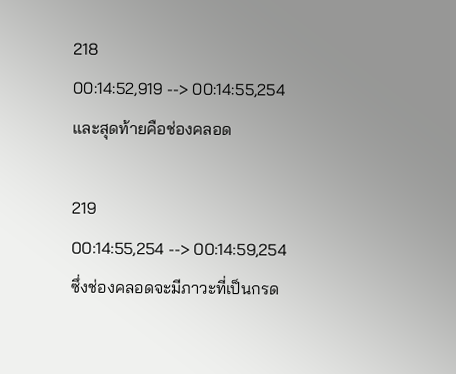218
00:14:52,919 --> 00:14:55,254
และสุดท้ายคือช่องคลอด

219
00:14:55,254 --> 00:14:59,254
ซึ่งช่องคลอดจะมีภาวะที่เป็นกรด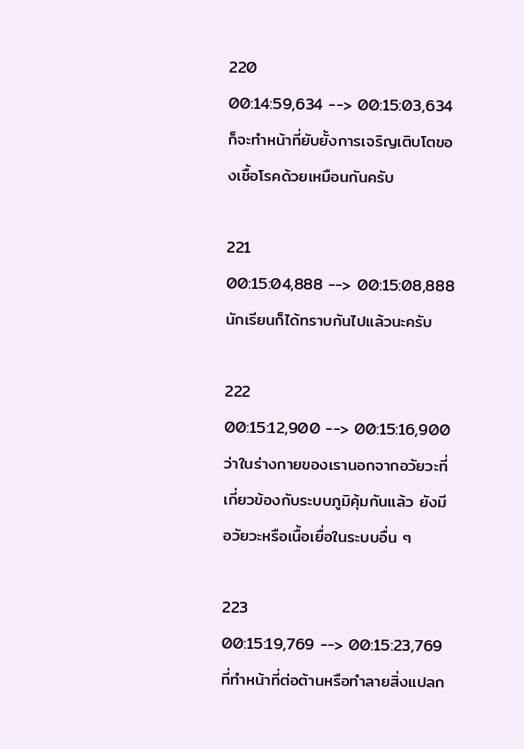220
00:14:59,634 --> 00:15:03,634
ก็จะทำหน้าที่ยับยั้งการเจริญเติบโตของเชื้อโรคด้วยเหมือนกันครับ

221
00:15:04,888 --> 00:15:08,888
นักเรียนก็ได้ทราบกันไปแล้วนะครับ

222
00:15:12,900 --> 00:15:16,900
ว่าในร่างกายของเรานอกจากอวัยวะที่เกี่ยวข้องกับระบบภูมิคุ้มกันแล้ว ยังมีอวัยวะหรือเนื้อเยื่อในระบบอื่น ๆ

223
00:15:19,769 --> 00:15:23,769
ที่ทำหน้าที่ต่อต้านหรือทำลายสิ่งแปลก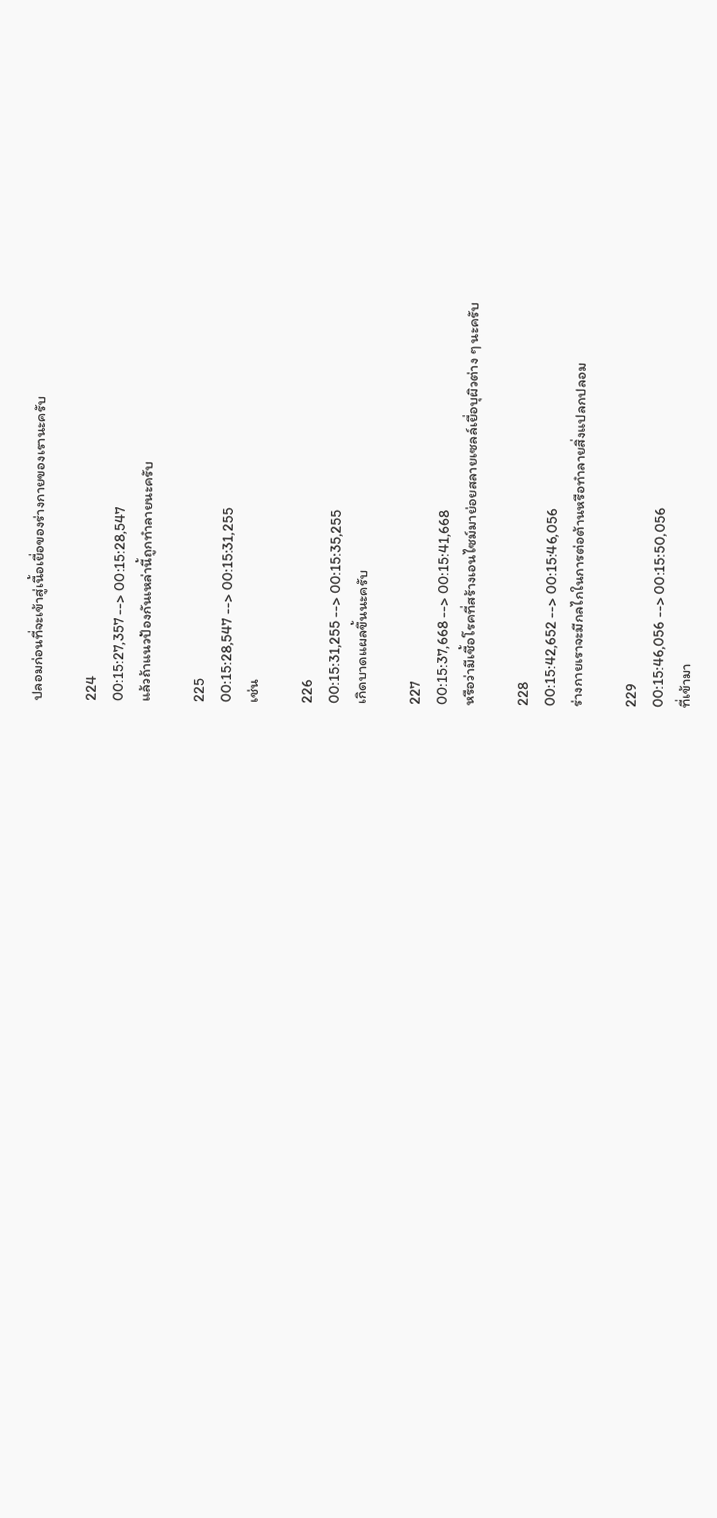ปลอมก่อนที่จะเข้าสู่เนื้อเยื่อของร่างกายของเรานะครับ

224
00:15:27,357 --> 00:15:28,547
แล้วถ้าแนวป้องกันเหล่านี้ถูกทำลายนะครับ

225
00:15:28,547 --> 00:15:31,255
เช่น

226
00:15:31,255 --> 00:15:35,255
เกิดบาดแผลขึ้นนะครับ

227
00:15:37,668 --> 00:15:41,668
หรือว่ามีเชื้อโรคที่สร้างเอนไซม์มาย่อยสลายเซลล์เยื่อบุผิวต่าง ๆ นะครับ

228
00:15:42,652 --> 00:15:46,056
ร่างกายเราจะมีกลไกในการต่อต้านหรือทำลายสิ่งแปลกปลอม

229
00:15:46,056 --> 00:15:50,056
ที่เข้ามา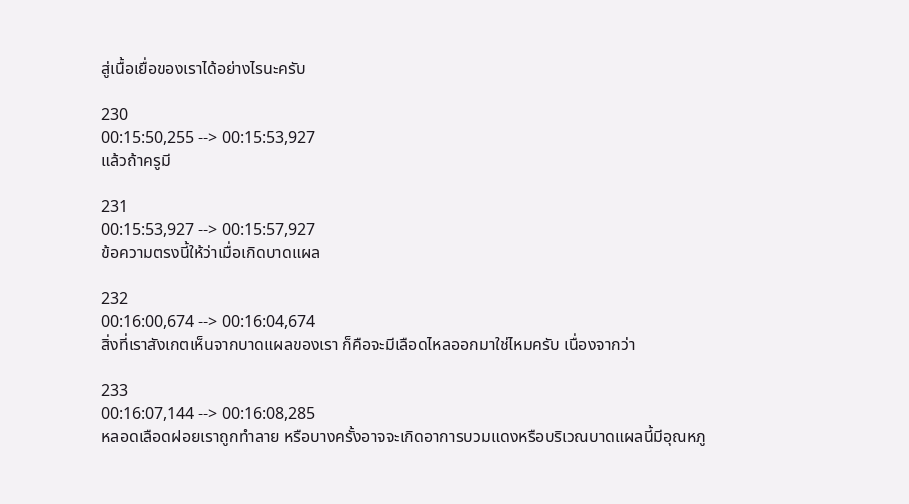สู่เนื้อเยื่อของเราได้อย่างไรนะครับ

230
00:15:50,255 --> 00:15:53,927
แล้วถ้าครูมี

231
00:15:53,927 --> 00:15:57,927
ข้อความตรงนี้ให้ว่าเมื่อเกิดบาดแผล

232
00:16:00,674 --> 00:16:04,674
สิ่งที่เราสังเกตเห็นจากบาดแผลของเรา ก็คือจะมีเลือดไหลออกมาใช่ไหมครับ เนื่องจากว่า

233
00:16:07,144 --> 00:16:08,285
หลอดเลือดฝอยเราถูกทำลาย หรือบางครั้งอาจจะเกิดอาการบวมแดงหรือบริเวณบาดแผลนี้มีอุณหภู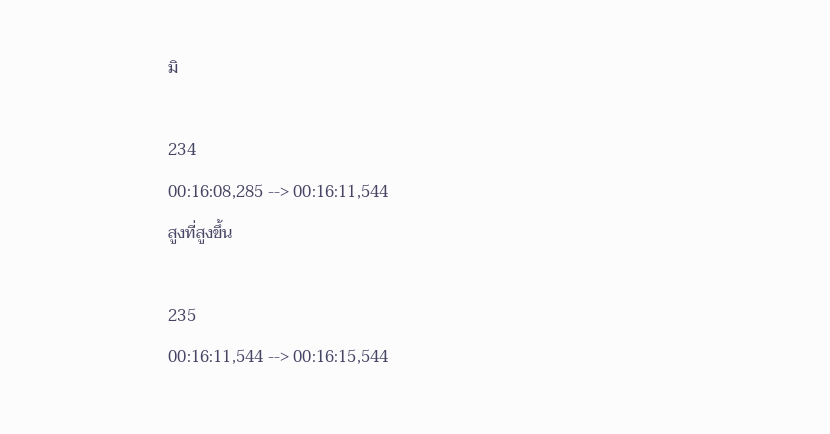มิ

234
00:16:08,285 --> 00:16:11,544
สูงที่สูงขึ้น

235
00:16:11,544 --> 00:16:15,544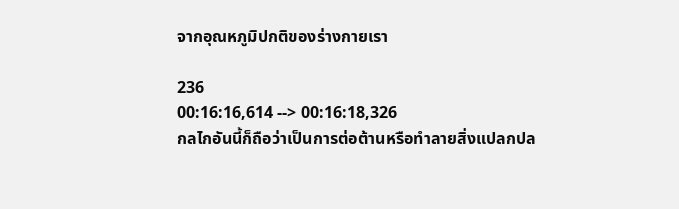จากอุณหภูมิปกติของร่างกายเรา

236
00:16:16,614 --> 00:16:18,326
กลไกอันนี้ก็ถือว่าเป็นการต่อต้านหรือทำลายสิ่งแปลกปล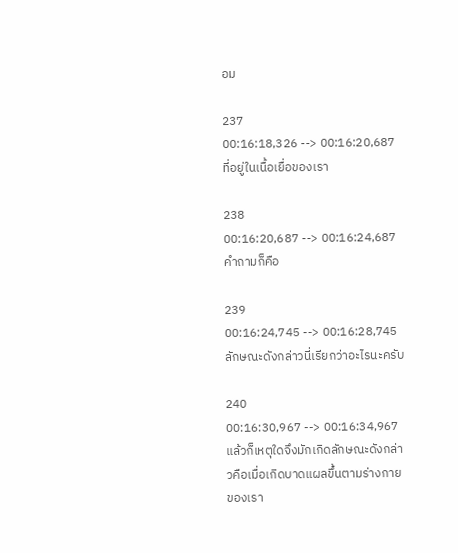อม

237
00:16:18,326 --> 00:16:20,687
ที่อยู่ในเนื้อเยื่อของเรา

238
00:16:20,687 --> 00:16:24,687
คำถามก็คือ

239
00:16:24,745 --> 00:16:28,745
ลักษณะดังกล่าวนี่เรียกว่าอะไรนะครับ

240
00:16:30,967 --> 00:16:34,967
แล้วก็เหตุใดจึงมักเกิดลักษณะดังกล่าวคือเมื่อเกิดบาดแผลขึ้นตามร่างกายของเรา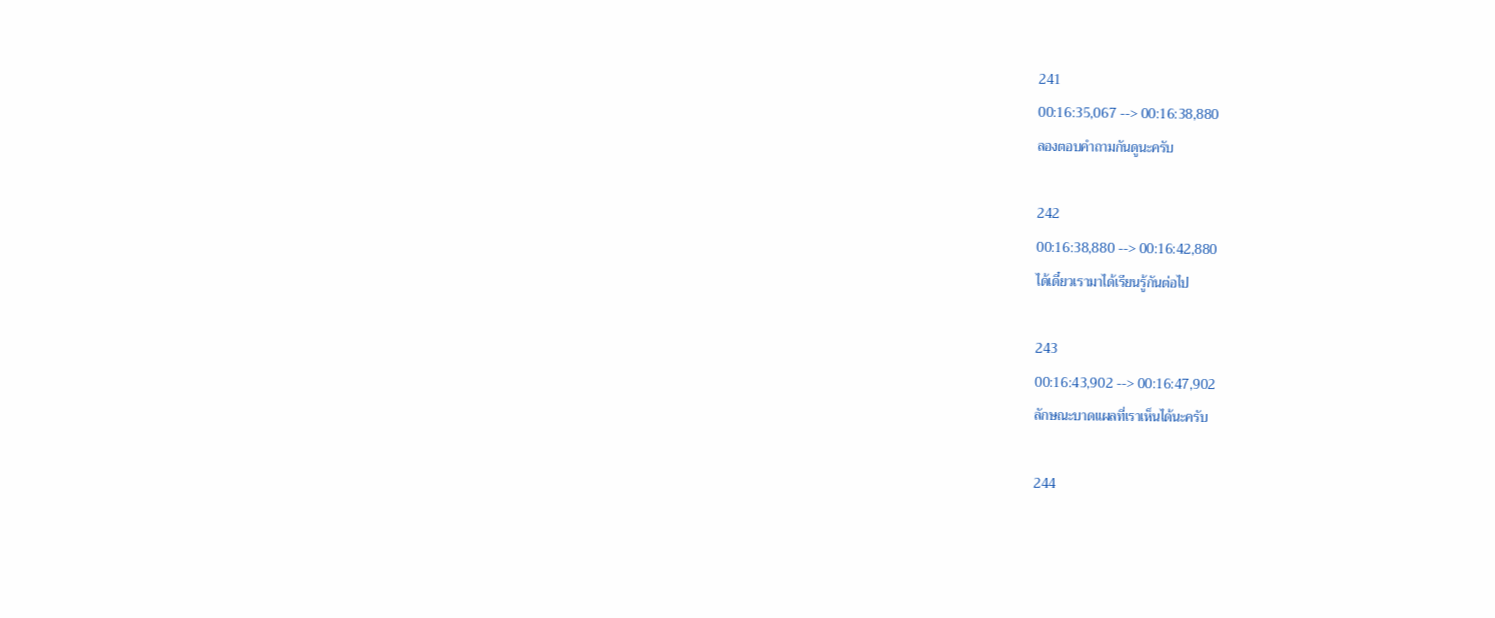241
00:16:35,067 --> 00:16:38,880
ลองตอบคำถามกันดูนะครับ

242
00:16:38,880 --> 00:16:42,880
ได้เดี๋ยวเรามาได้เรียนรู้กันต่อไป

243
00:16:43,902 --> 00:16:47,902
ลักษณะบาดแผลที่เราเห็นได้นะครับ

244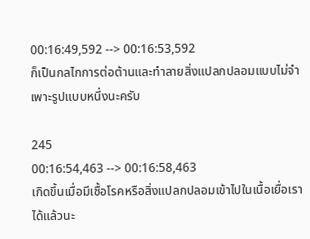00:16:49,592 --> 00:16:53,592
ก็เป็นกลไกการต่อต้านและทำลายสิ่งแปลกปลอมแบบไม่จำเพาะรูปแบบหนึ่งนะครับ

245
00:16:54,463 --> 00:16:58,463
เกิดขึ้นเมื่อมีเชื้อโรคหรือสิ่งแปลกปลอมเข้าไปในเนื้อเยื่อเราได้แล้วนะ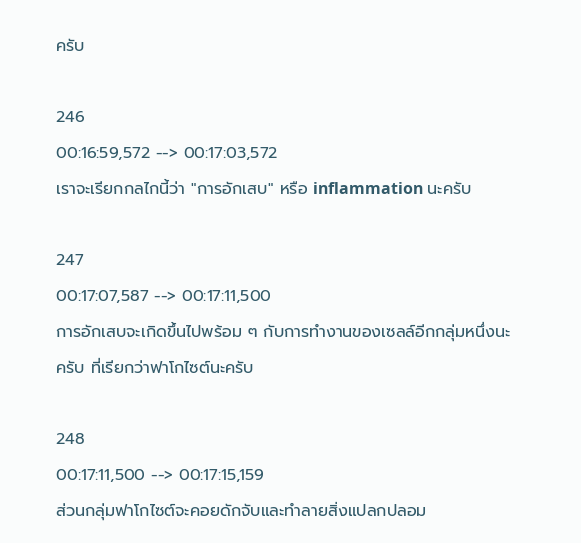ครับ

246
00:16:59,572 --> 00:17:03,572
เราจะเรียกกลไกนี้ว่า "การอักเสบ" หรือ inflammation นะครับ

247
00:17:07,587 --> 00:17:11,500
การอักเสบจะเกิดขึ้นไปพร้อม ๆ กับการทำงานของเซลล์อีกกลุ่มหนึ่งนะครับ ที่เรียกว่าฟาโกไซต์นะครับ

248
00:17:11,500 --> 00:17:15,159
ส่วนกลุ่มฟาโกไซต์จะคอยดักจับและทำลายสิ่งแปลกปลอม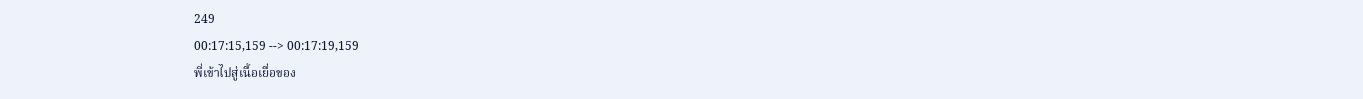249
00:17:15,159 --> 00:17:19,159
พี่เข้าไปสู่เนื้อเยื่อของ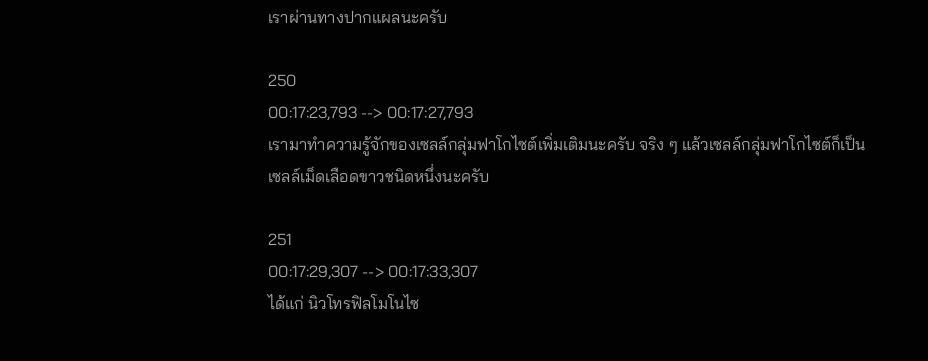เราผ่านทางปากแผลนะครับ

250
00:17:23,793 --> 00:17:27,793
เรามาทำความรู้จักของเซลล์กลุ่มฟาโกไซต์เพิ่มเติมนะครับ จริง ๆ แล้วเซลล์กลุ่มฟาโกไซต์ก็เป็นเซลล์เม็ดเลือดขาวชนิดหนึ่งนะครับ

251
00:17:29,307 --> 00:17:33,307
ได้แก่ นิวโทรฟิลโมโนไซ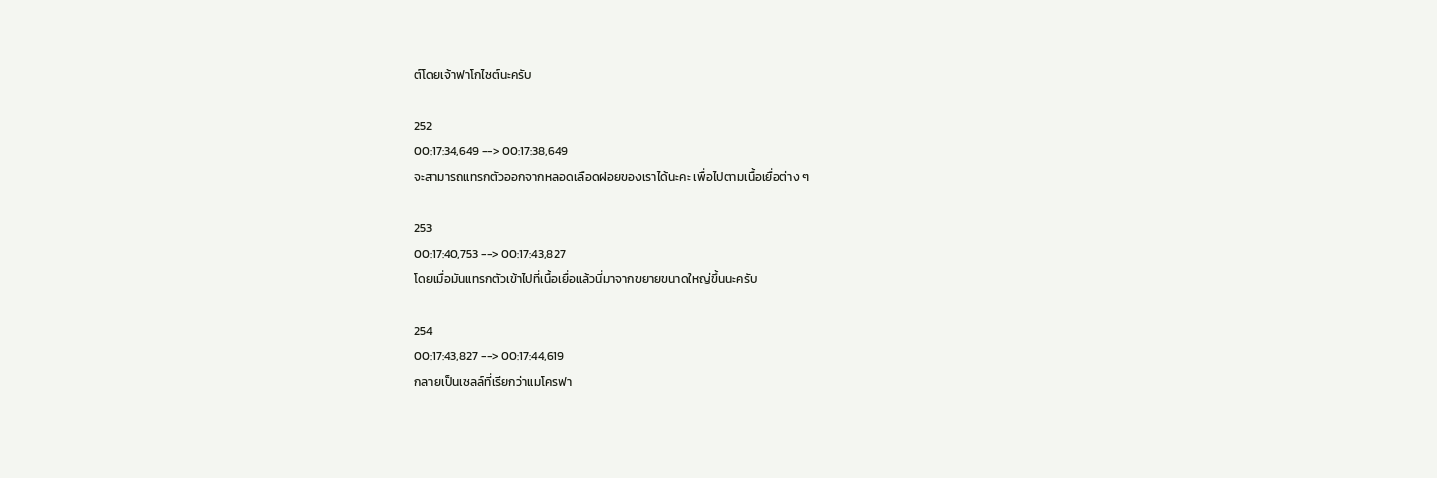ต์โดยเจ้าฟาโกไซต์นะครับ

252
00:17:34,649 --> 00:17:38,649
จะสามารถแทรกตัวออกจากหลอดเลือดฝอยของเราได้นะคะ เพื่อไปตามเนื้อเยื่อต่าง ๆ

253
00:17:40,753 --> 00:17:43,827
โดยเมื่อมันแทรกตัวเข้าไปที่เนื้อเยื่อแล้วนี่มาจากขยายขนาดใหญ่ขึ้นนะครับ

254
00:17:43,827 --> 00:17:44,619
กลายเป็นเซลล์ที่เรียกว่าแมโครฟา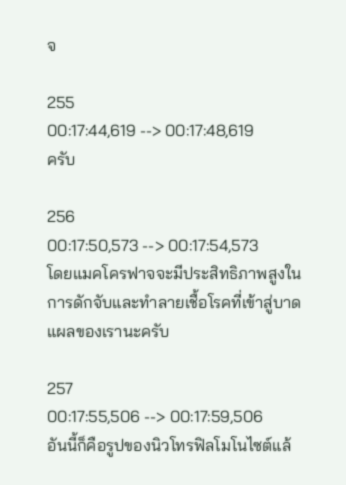จ

255
00:17:44,619 --> 00:17:48,619
ครับ

256
00:17:50,573 --> 00:17:54,573
โดยแมคโครฟาจจะมีประสิทธิภาพสูงในการดักจับและทำลายเชื้อโรคที่เข้าสู่บาดแผลของเรานะครับ

257
00:17:55,506 --> 00:17:59,506
อันนี้ก็คือรูปของนิวโทรฟิลโมโนไซต์แล้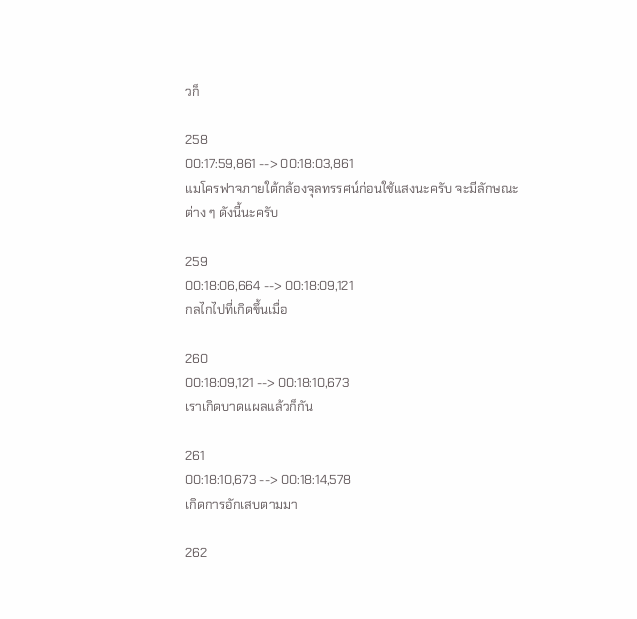วก็

258
00:17:59,861 --> 00:18:03,861
แมโครฟาจภายใต้กล้องจุลทรรศน์ก่อนใช้แสงนะครับ จะมีลักษณะต่าง ๆ ดังนี้นะครับ

259
00:18:06,664 --> 00:18:09,121
กลไกไปที่เกิดขึ้นเมื่อ

260
00:18:09,121 --> 00:18:10,673
เราเกิดบาดแผลแล้วก็กัน

261
00:18:10,673 --> 00:18:14,578
เกิดการอักเสบตามมา

262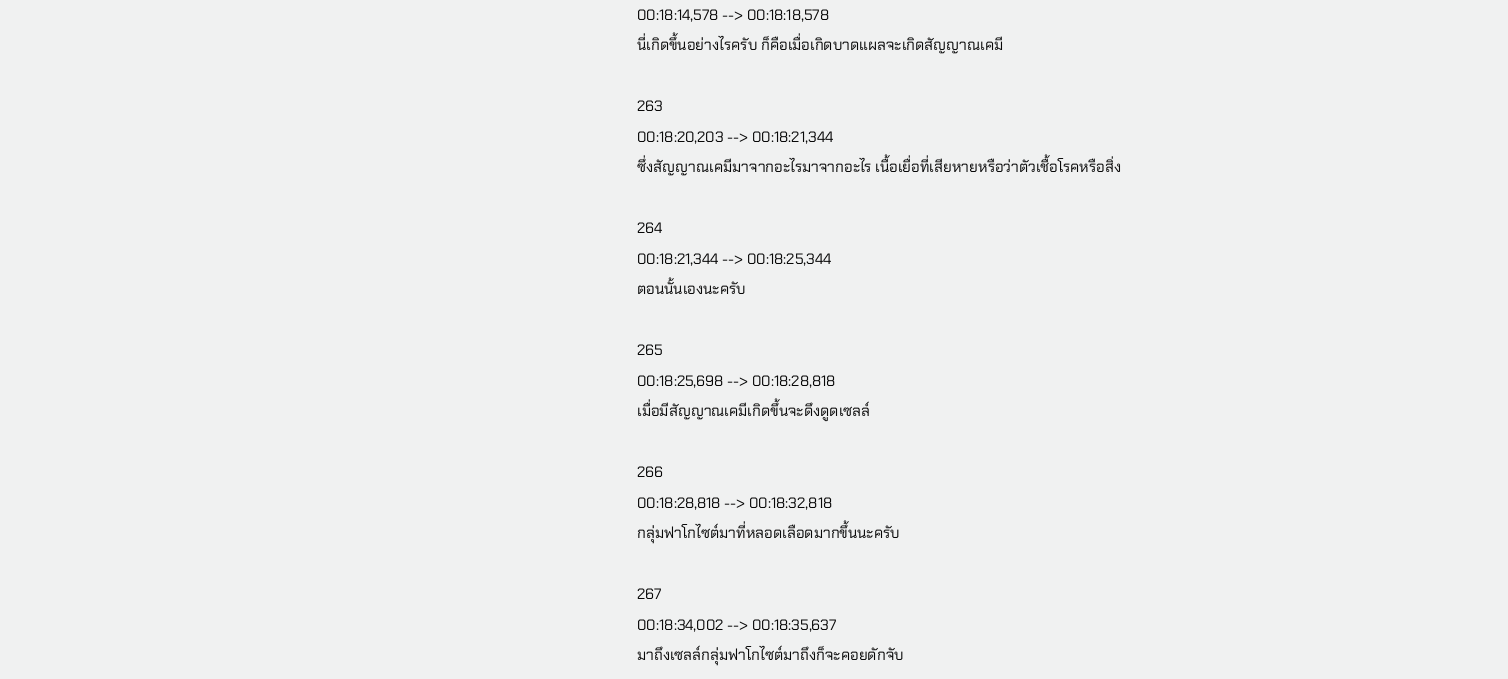00:18:14,578 --> 00:18:18,578
นี่เกิดขึ้นอย่างไรครับ ก็คือเมื่อเกิดบาดแผลจะเกิดสัญญาณเคมี

263
00:18:20,203 --> 00:18:21,344
ซึ่งสัญญาณเคมีมาจากอะไรมาจากอะไร เนื้อเยื่อที่เสียหายหรือว่าตัวเชื้อโรคหรือสิ่ง

264
00:18:21,344 --> 00:18:25,344
ตอนนั้นเองนะครับ

265
00:18:25,698 --> 00:18:28,818
เมื่อมีสัญญาณเคมีเกิดขึ้นจะดึงดูดเซลล์

266
00:18:28,818 --> 00:18:32,818
กลุ่มฟาโกไซต์มาที่หลอดเลือดมากขึ้นนะครับ

267
00:18:34,002 --> 00:18:35,637
มาถึงเซลล์กลุ่มฟาโกไซต์มาถึงก็จะคอยดักจับ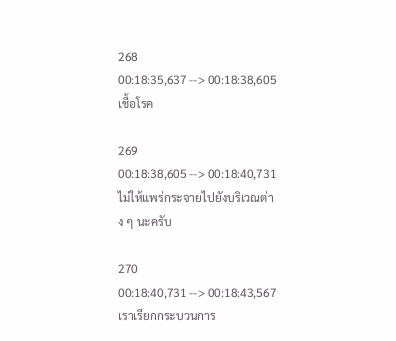268
00:18:35,637 --> 00:18:38,605
เชื้อโรค

269
00:18:38,605 --> 00:18:40,731
ไม่ให้แพร่กระจายไปยังบริเวณต่าง ๆ นะครับ

270
00:18:40,731 --> 00:18:43,567
เราเรียกกระบวนการ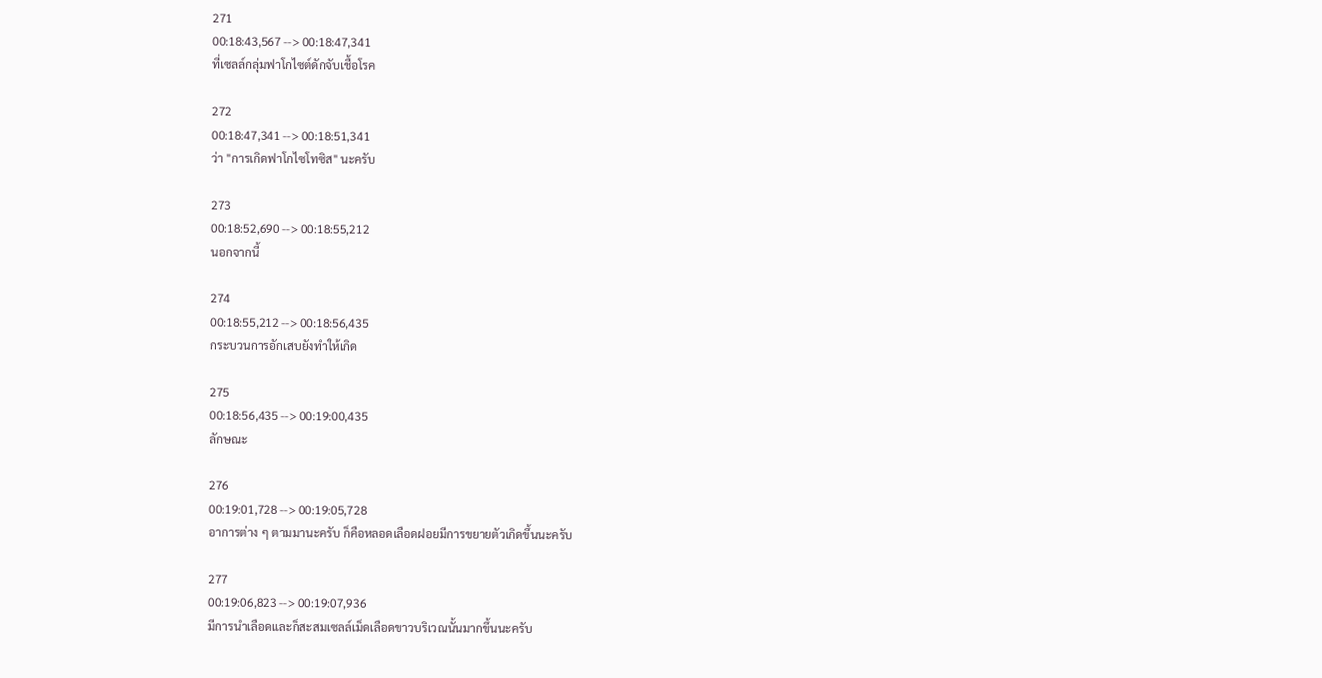271
00:18:43,567 --> 00:18:47,341
ที่เซลล์กลุ่มฟาโกไซต์ดักจับเชื้อโรค

272
00:18:47,341 --> 00:18:51,341
ว่า "การเกิดฟาโกไซโทซิส" นะครับ

273
00:18:52,690 --> 00:18:55,212
นอกจากนี้

274
00:18:55,212 --> 00:18:56,435
กระบวนการอักเสบยังทำให้เกิด

275
00:18:56,435 --> 00:19:00,435
ลักษณะ

276
00:19:01,728 --> 00:19:05,728
อาการต่าง ๆ ตามมานะครับ ก็คือหลอดเลือดฝอยมีการขยายตัวเกิดขึ้นนะครับ

277
00:19:06,823 --> 00:19:07,936
มีการนำเลือดและก็สะสมเซลล์เม็ดเลือดขาวบริเวณนั้นมากขึ้นนะครับ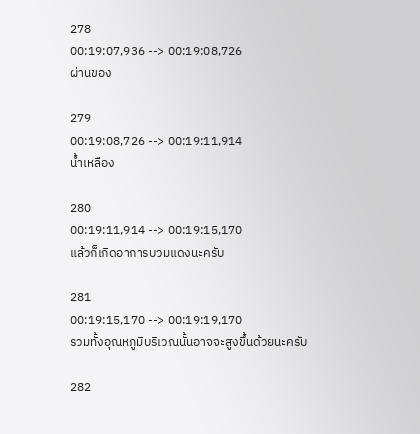278
00:19:07,936 --> 00:19:08,726
ผ่านของ

279
00:19:08,726 --> 00:19:11,914
น้ำเหลือง

280
00:19:11,914 --> 00:19:15,170
แล้วก็เกิดอาการบวมแดงนะครับ

281
00:19:15,170 --> 00:19:19,170
รวมทั้งอุณหภูมิบริเวณนั้นอาจจะสูงขึ้นด้วยนะครับ

282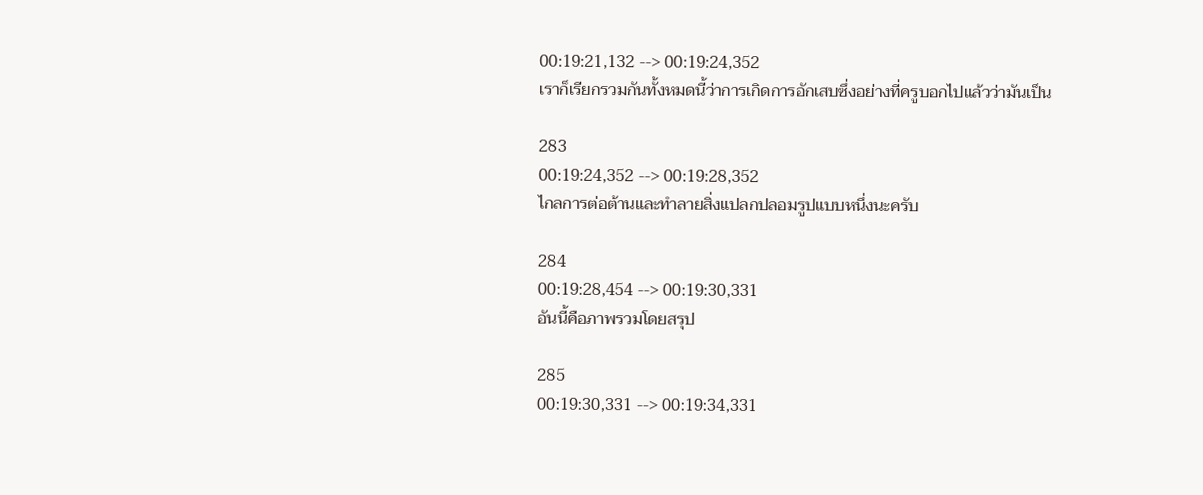00:19:21,132 --> 00:19:24,352
เราก็เรียกรวมกันทั้งหมดนี้ว่าการเกิดการอักเสบซึ่งอย่างที่ครูบอกไปแล้วว่ามันเป็น

283
00:19:24,352 --> 00:19:28,352
ไกลการต่อต้านและทำลายสิ่งแปลกปลอมรูปแบบหนึ่งนะครับ

284
00:19:28,454 --> 00:19:30,331
อันนี้คือภาพรวมโดยสรุป

285
00:19:30,331 --> 00:19:34,331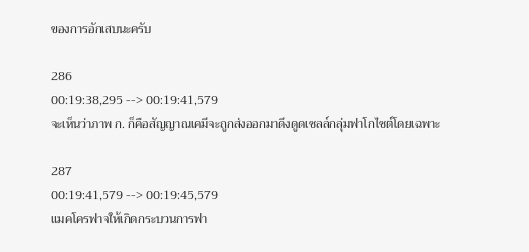ของการอักเสบนะครับ

286
00:19:38,295 --> 00:19:41,579
จะเห็นว่าภาพ ก. ก็คือสัญญาณเคมีจะถูกส่งออกมาดึงดูดเซลล์กลุ่มฟาโกไซต์โดยเฉพาะ

287
00:19:41,579 --> 00:19:45,579
แมคโครฟาจให้เกิดกระบวนการฟา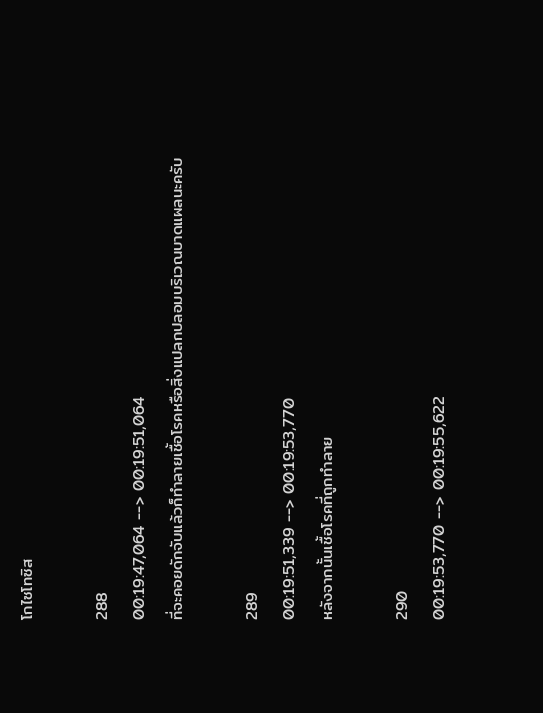โกไซโทซิส

288
00:19:47,064 --> 00:19:51,064
ที่จะคอยดักจับแล้วก็ทำลายเชื้อโรคหรือสิ่งแปลกปลอมบริเวณบาดแผลนะครับ

289
00:19:51,339 --> 00:19:53,770
หลังจากนั้นเชื้อโรคที่ถูกทำลาย

290
00:19:53,770 --> 00:19:55,622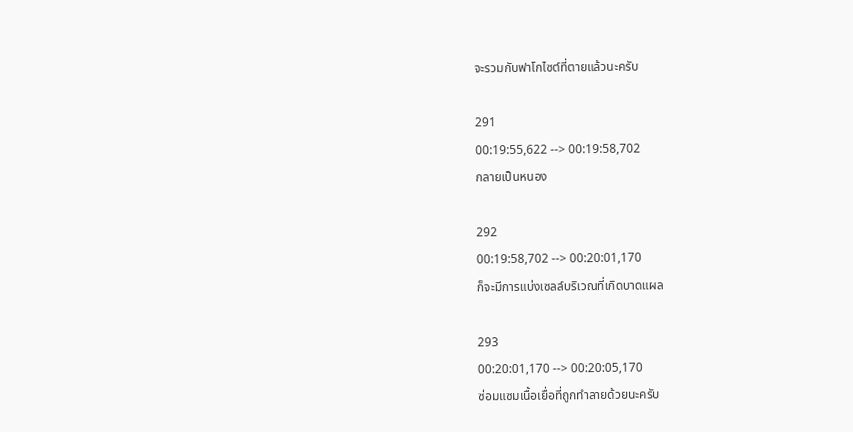จะรวมกับฟาโกไซต์ที่ตายแล้วนะครับ

291
00:19:55,622 --> 00:19:58,702
กลายเป็นหนอง

292
00:19:58,702 --> 00:20:01,170
ก็จะมีการแบ่งเซลล์บริเวณที่เกิดบาดแผล

293
00:20:01,170 --> 00:20:05,170
ซ่อมแซมเนื้อเยื่อที่ถูกทำลายด้วยนะครับ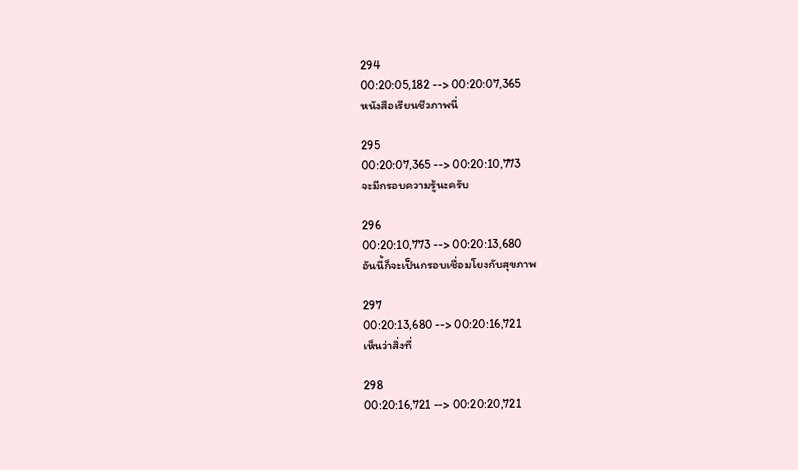294
00:20:05,182 --> 00:20:07,365
หนังสือเรียนชีวภาพนี่

295
00:20:07,365 --> 00:20:10,773
จะมีกรอบความรู้นะครับ

296
00:20:10,773 --> 00:20:13,680
อันนี้ก็จะเป็นกรอบเชื่อมโยงกับสุขภาพ

297
00:20:13,680 --> 00:20:16,721
เห็นว่าสิ่งที่

298
00:20:16,721 --> 00:20:20,721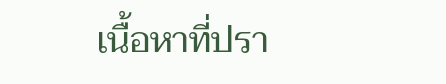เนื้อหาที่ปรา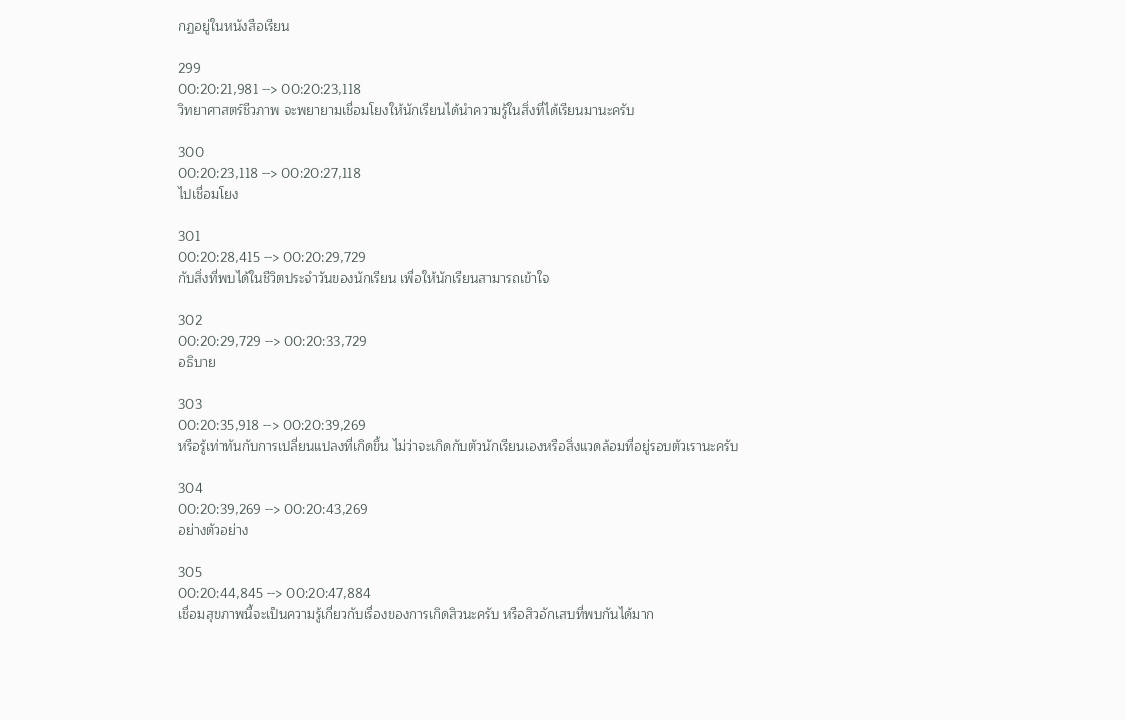กฏอยู่ในหนังสือเรียน

299
00:20:21,981 --> 00:20:23,118
วิทยาศาสตร์ชีวภาพ จะพยายามเชื่อมโยงให้นักเรียนได้นำความรู้ในสิ่งที่ได้เรียนมานะครับ

300
00:20:23,118 --> 00:20:27,118
ไปเชื่อมโยง

301
00:20:28,415 --> 00:20:29,729
กับสิ่งที่พบได้ในชีวิตประจำวันของนักเรียน เพื่อให้นักเรียนสามารถเข้าใจ

302
00:20:29,729 --> 00:20:33,729
อธิบาย

303
00:20:35,918 --> 00:20:39,269
หรือรู้เท่าทันกับการเปลี่ยนแปลงที่เกิดขึ้น ไม่ว่าจะเกิดกับตัวนักเรียนเองหรือสิ่งแวดล้อมที่อยู่รอบตัวเรานะครับ

304
00:20:39,269 --> 00:20:43,269
อย่างตัวอย่าง

305
00:20:44,845 --> 00:20:47,884
เชื่อมสุขภาพนี้จะเป็นความรู้เกี่ยวกับเรื่องของการเกิดสิวนะครับ หรือสิวอักเสบที่พบกันได้มาก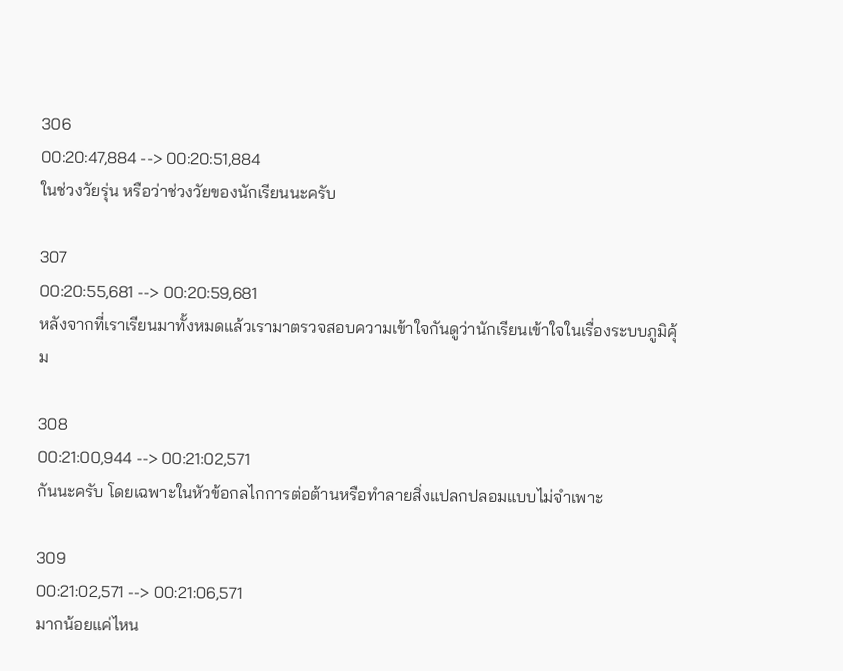306
00:20:47,884 --> 00:20:51,884
ในช่วงวัยรุ่น หรือว่าช่วงวัยของนักเรียนนะครับ

307
00:20:55,681 --> 00:20:59,681
หลังจากที่เราเรียนมาทั้งหมดแล้วเรามาตรวจสอบความเข้าใจกันดูว่านักเรียนเข้าใจในเรื่องระบบภูมิคุ้ม

308
00:21:00,944 --> 00:21:02,571
กันนะครับ โดยเฉพาะในหัวข้อกลไกการต่อต้านหรือทำลายสิ่งแปลกปลอมแบบไม่จำเพาะ

309
00:21:02,571 --> 00:21:06,571
มากน้อยแค่ไหน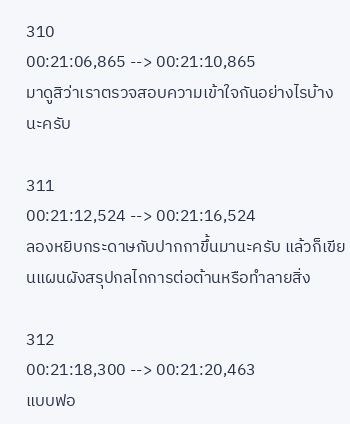310
00:21:06,865 --> 00:21:10,865
มาดูสิว่าเราตรวจสอบความเข้าใจกันอย่างไรบ้างนะครับ

311
00:21:12,524 --> 00:21:16,524
ลองหยิบกระดาษกับปากกาขึ้นมานะครับ แล้วก็เขียนแผนผังสรุปกลไกการต่อต้านหรือทำลายสิ่ง

312
00:21:18,300 --> 00:21:20,463
แบบฟอ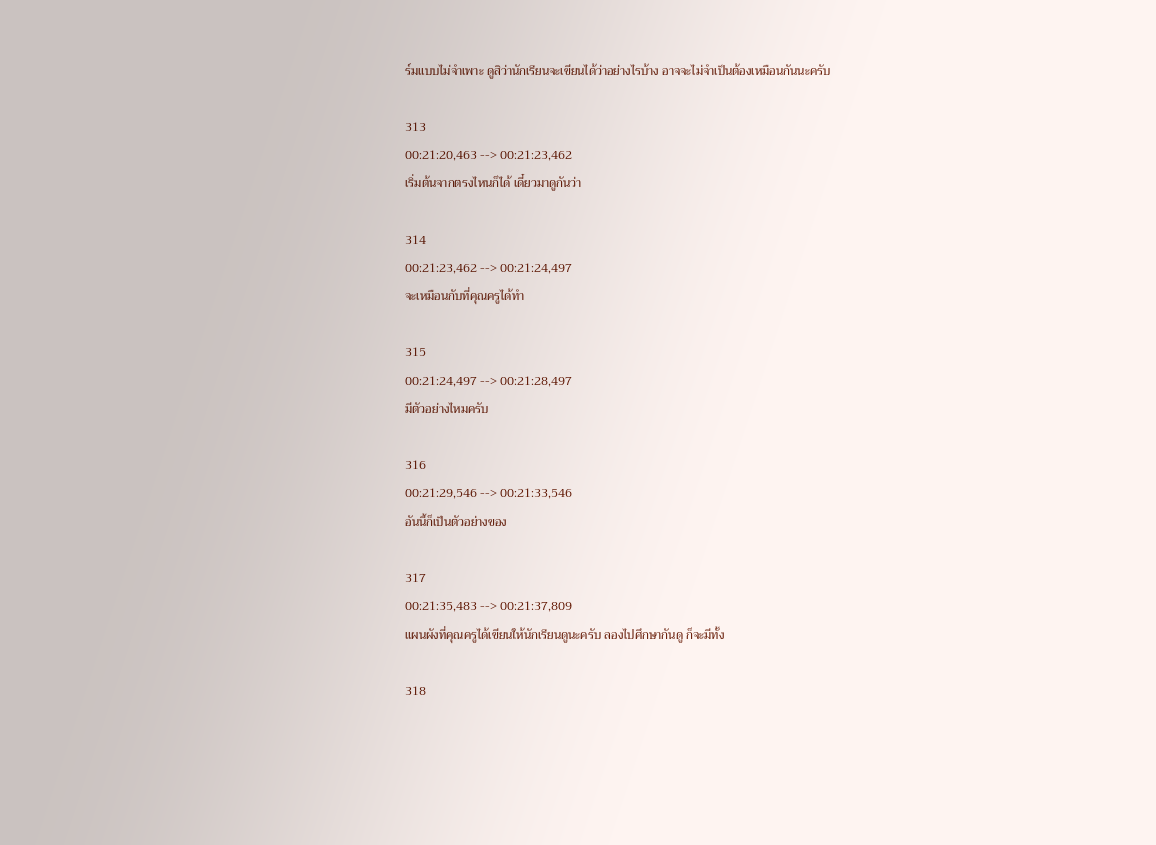ร์มแบบไม่จำเพาะ ดูสิว่านักเรียนจะเขียนได้ว่าอย่างไรบ้าง อาจจะไม่จำเป็นต้องเหมือนกันนะครับ

313
00:21:20,463 --> 00:21:23,462
เริ่มต้นจากตรงไหนก็ได้ เดี๋ยวมาดูกันว่า

314
00:21:23,462 --> 00:21:24,497
จะเหมือนกับที่คุณครูได้ทำ

315
00:21:24,497 --> 00:21:28,497
มีตัวอย่างไหมครับ

316
00:21:29,546 --> 00:21:33,546
อันนี้ก็เป็นตัวอย่างของ

317
00:21:35,483 --> 00:21:37,809
แผนผังที่คุณครูได้เขียนให้นักเรียนดูนะครับ ลองไปศึกษากันดู ก็จะมีทั้ง

318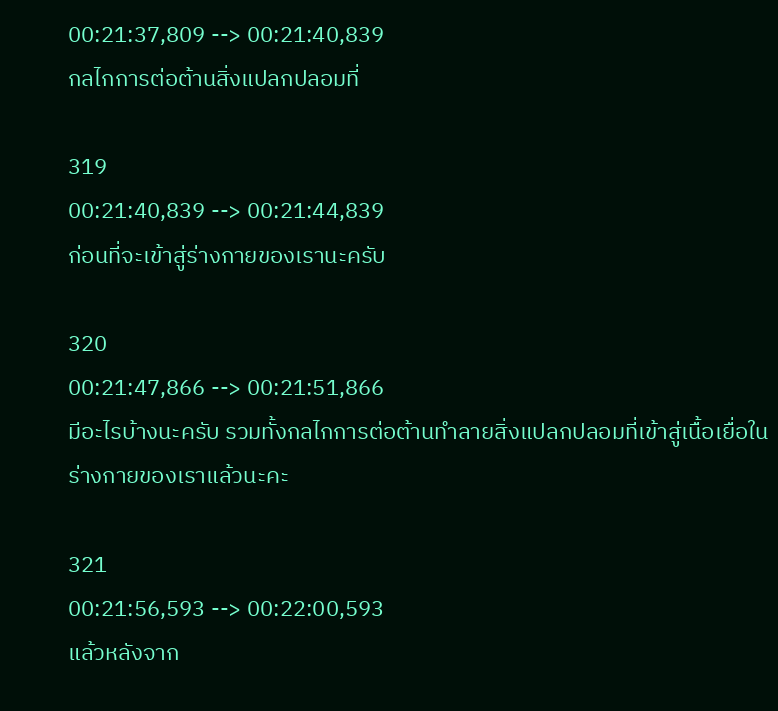00:21:37,809 --> 00:21:40,839
กลไกการต่อต้านสิ่งแปลกปลอมที่

319
00:21:40,839 --> 00:21:44,839
ก่อนที่จะเข้าสู่ร่างกายของเรานะครับ

320
00:21:47,866 --> 00:21:51,866
มีอะไรบ้างนะครับ รวมทั้งกลไกการต่อต้านทำลายสิ่งแปลกปลอมที่เข้าสู่เนื้อเยื่อในร่างกายของเราแล้วนะคะ

321
00:21:56,593 --> 00:22:00,593
แล้วหลังจาก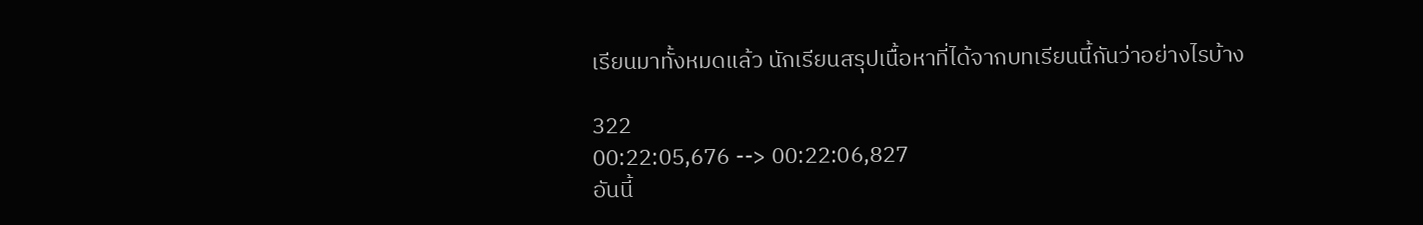เรียนมาทั้งหมดแล้ว นักเรียนสรุปเนื้อหาที่ได้จากบทเรียนนี้กันว่าอย่างไรบ้าง

322
00:22:05,676 --> 00:22:06,827
อันนี้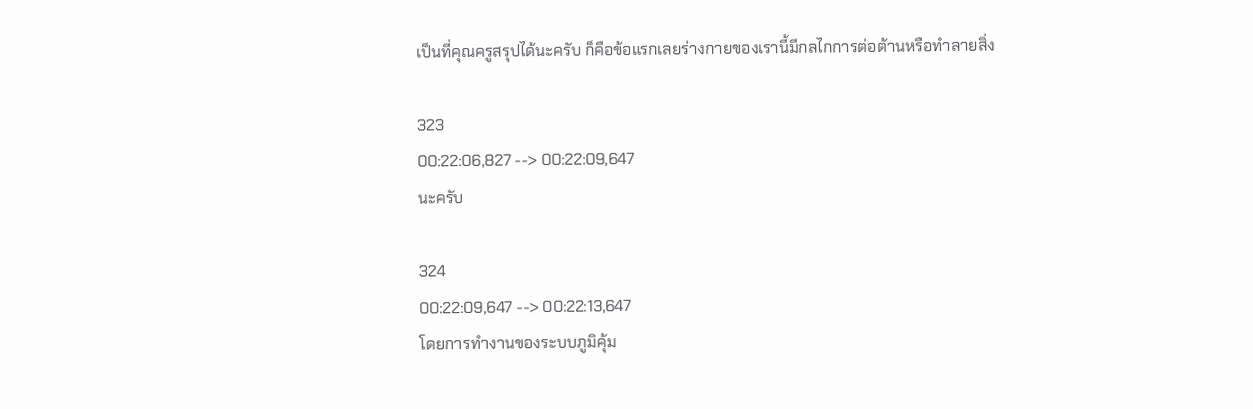เป็นที่คุณครูสรุปได้นะครับ ก็คือข้อแรกเลยร่างกายของเรานี้มีกลไกการต่อต้านหรือทำลายสิ่ง

323
00:22:06,827 --> 00:22:09,647
นะครับ

324
00:22:09,647 --> 00:22:13,647
โดยการทำงานของระบบภูมิคุ้ม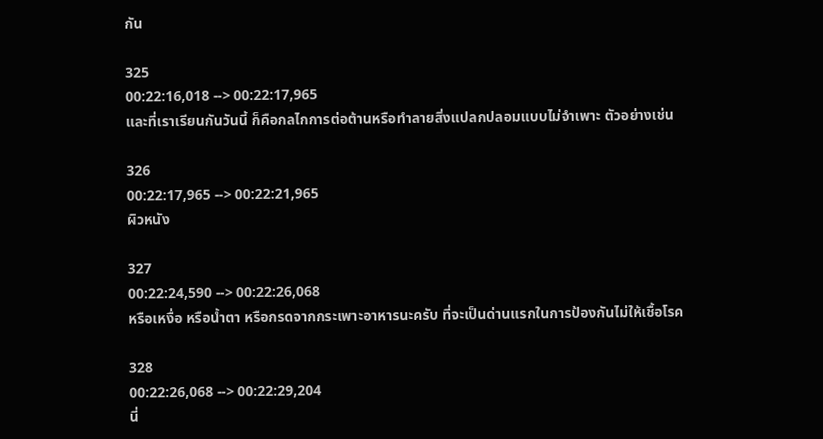กัน

325
00:22:16,018 --> 00:22:17,965
และที่เราเรียนกันวันนี้ ก็คือกลไกการต่อต้านหรือทำลายสิ่งแปลกปลอมแบบไม่จำเพาะ ตัวอย่างเช่น

326
00:22:17,965 --> 00:22:21,965
ผิวหนัง

327
00:22:24,590 --> 00:22:26,068
หรือเหงื่อ หรือน้ำตา หรือกรดจากกระเพาะอาหารนะครับ ที่จะเป็นด่านแรกในการป้องกันไม่ให้เชื้อโรค

328
00:22:26,068 --> 00:22:29,204
นี่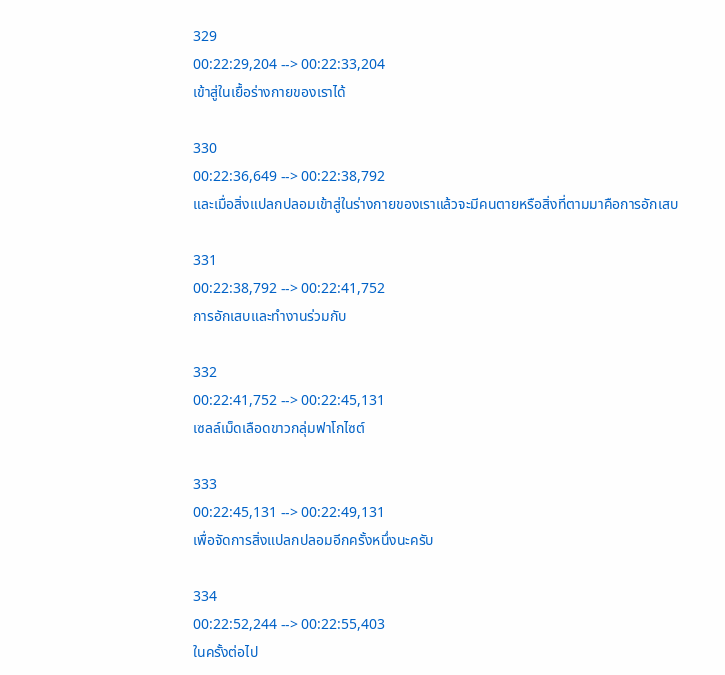329
00:22:29,204 --> 00:22:33,204
เข้าสู่ในเยื้อร่างกายของเราได้

330
00:22:36,649 --> 00:22:38,792
และเมื่อสิ่งแปลกปลอมเข้าสู่ในร่างกายของเราแล้วจะมีคนตายหรือสิ่งที่ตามมาคือการอักเสบ

331
00:22:38,792 --> 00:22:41,752
การอักเสบและทำงานร่วมกับ

332
00:22:41,752 --> 00:22:45,131
เซลล์เม็ดเลือดขาวกลุ่มฟาโกไซต์

333
00:22:45,131 --> 00:22:49,131
เพื่อจัดการสิ่งแปลกปลอมอีกครั้งหนึ่งนะครับ

334
00:22:52,244 --> 00:22:55,403
ในครั้งต่อไป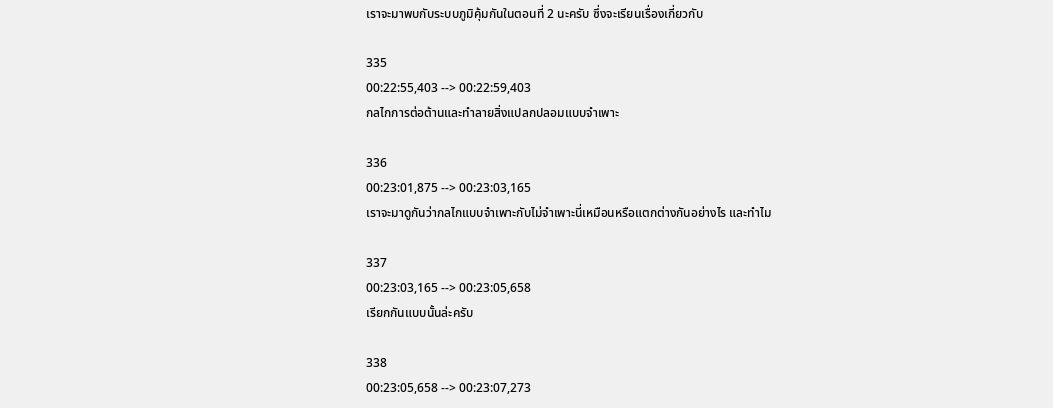เราจะมาพบกับระบบภูมิคุ้มกันในตอนที่ 2 นะครับ ซึ่งจะเรียนเรื่องเกี่ยวกับ

335
00:22:55,403 --> 00:22:59,403
กลไกการต่อต้านและทำลายสิ่งแปลกปลอมแบบจำเพาะ

336
00:23:01,875 --> 00:23:03,165
เราจะมาดูกันว่ากลไกแบบจำเพาะกับไม่จำเพาะนี่เหมือนหรือแตกต่างกันอย่างไร และทำไม

337
00:23:03,165 --> 00:23:05,658
เรียกกันแบบนั้นล่ะครับ

338
00:23:05,658 --> 00:23:07,273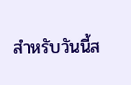สำหรับวันนี้ส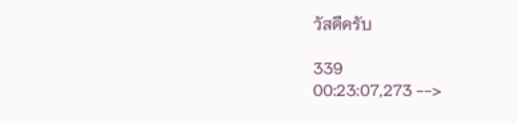วัสดีครับ

339
00:23:07,273 -->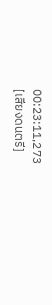00:23:11,273
[เสียงดนตรี]